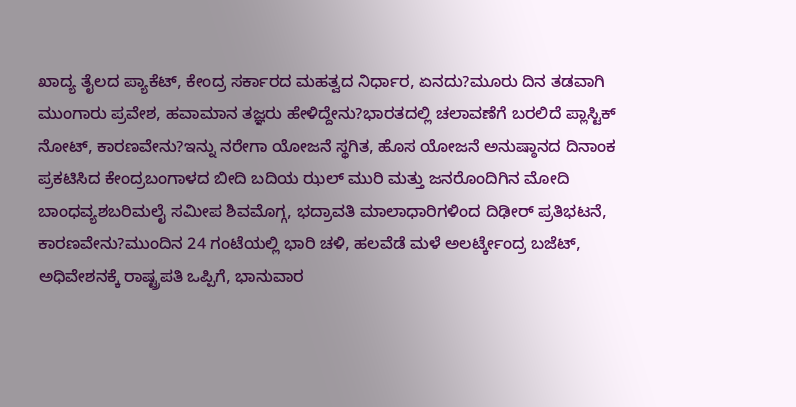ಖಾದ್ಯ ತೈಲದ ಪ್ಯಾಕೆಟ್, ಕೇಂದ್ರ ಸರ್ಕಾರದ ಮಹತ್ವದ ನಿರ್ಧಾರ, ಏನದು?ಮೂರು ದಿನ ತಡವಾಗಿ ಮುಂಗಾರು ಪ್ರವೇಶ, ಹವಾಮಾನ ತಜ್ಞರು ಹೇಳಿದ್ದೇನು?ಭಾರತದಲ್ಲಿ ಚಲಾವಣೆಗೆ ಬರಲಿದೆ ಪ್ಲಾಸ್ಟಿಕ್ ನೋಟ್, ಕಾರಣವೇನು?ಇನ್ನು ನರೇಗಾ ಯೋಜನೆ ಸ್ಥಗಿತ, ಹೊಸ ಯೋಜನೆ ಅನುಷ್ಠಾನದ ದಿನಾಂಕ ಪ್ರಕಟಿಸಿದ ಕೇಂದ್ರಬಂಗಾಳದ ಬೀದಿ ಬದಿಯ ಝಲ್ ಮುರಿ ಮತ್ತು ಜನರೊಂದಿಗಿನ ಮೋದಿ ಬಾಂಧವ್ಯಶಬರಿಮಲೈ ಸಮೀಪ ಶಿವಮೊಗ್ಗ, ಭದ್ರಾವತಿ ಮಾಲಾಧಾರಿಗಳಿಂದ ದಿಢೀರ್ ಪ್ರತಿಭಟನೆ, ಕಾರಣವೇನು?ಮುಂದಿನ 24 ಗಂಟೆಯಲ್ಲಿ ಭಾರಿ ಚಳಿ, ಹಲವೆಡೆ ಮಳೆ ಅಲರ್ಟ್ಕೇಂದ್ರ ಬಜೆಟ್, ಅಧಿವೇಶನಕ್ಕೆ ರಾಷ್ಟ್ರಪತಿ ಒಪ್ಪಿಗೆ, ಭಾನುವಾರ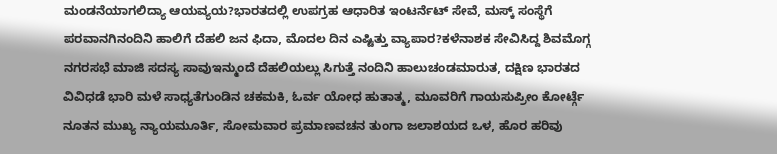ಮಂಡನೆಯಾಗಲಿದ್ಯಾ ಆಯವ್ಯಯ?ಭಾರತದಲ್ಲಿ ಉಪಗ್ರಹ ಆಧಾರಿತ ಇಂಟರ್ನೆಟ್ ಸೇವೆ, ಮಸ್ಕ್ ಸಂಸ್ಥೆಗೆ ಪರವಾನಗಿನಂದಿನಿ ಹಾಲಿಗೆ ದೆಹಲಿ ಜನ ಫಿದಾ, ಮೊದಲ ದಿನ ಎಷ್ಟಿತ್ತು ವ್ಯಾಪಾರ?ಕಳೆನಾಶಕ ಸೇವಿಸಿದ್ದ ಶಿವಮೊಗ್ಗ ನಗರಸಭೆ ಮಾಜಿ ಸದಸ್ಯ ಸಾವುಇನ್ಮುಂದೆ ದೆಹಲಿಯಲ್ಲು ಸಿಗುತ್ತೆ ನಂದಿನಿ ಹಾಲುಚಂಡಮಾರುತ, ದಕ್ಷಿಣ ಭಾರತದ ವಿವಿಧಡೆ ಭಾರಿ ಮಳೆ ಸಾಧ್ಯತೆಗುಂಡಿನ ಚಕಮಕಿ, ಓರ್ವ ಯೋಧ ಹುತಾತ್ಮ, ಮೂವರಿಗೆ ಗಾಯಸುಪ್ರೀಂ ಕೋರ್ಟ್ಗೆ ನೂತನ ಮುಖ್ಯ ನ್ಯಾಯಮೂರ್ತಿ, ಸೋಮವಾರ ಪ್ರಮಾಣವಚನ ತುಂಗಾ ಜಲಾಶಯದ ಒಳ, ಹೊರ ಹರಿವು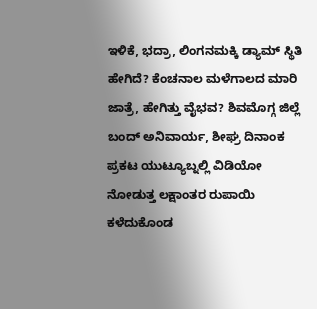ಇಳಿಕೆ, ಭದ್ರಾ, ಲಿಂಗನಮಕ್ಕಿ ಡ್ಯಾಮ್ ಸ್ಥಿತಿ ಹೇಗಿದೆ? ಕೆಂಚನಾಲ ಮಳೆಗಾಲದ ಮಾರಿ ಜಾತ್ರೆ, ಹೇಗಿತ್ತು ವೈಭವ? ಶಿವಮೊಗ್ಗ ಜಿಲ್ಲೆ ಬಂದ್ ಅನಿವಾರ್ಯ, ಶೀಘ್ರ ದಿನಾಂಕ ಪ್ರಕಟ ಯುಟ್ಯೂಬ್ನಲ್ಲಿ ವಿಡಿಯೋ ನೋಡುತ್ತ ಲಕ್ಷಾಂತರ ರುಪಾಯಿ ಕಳೆದುಕೊಂಡ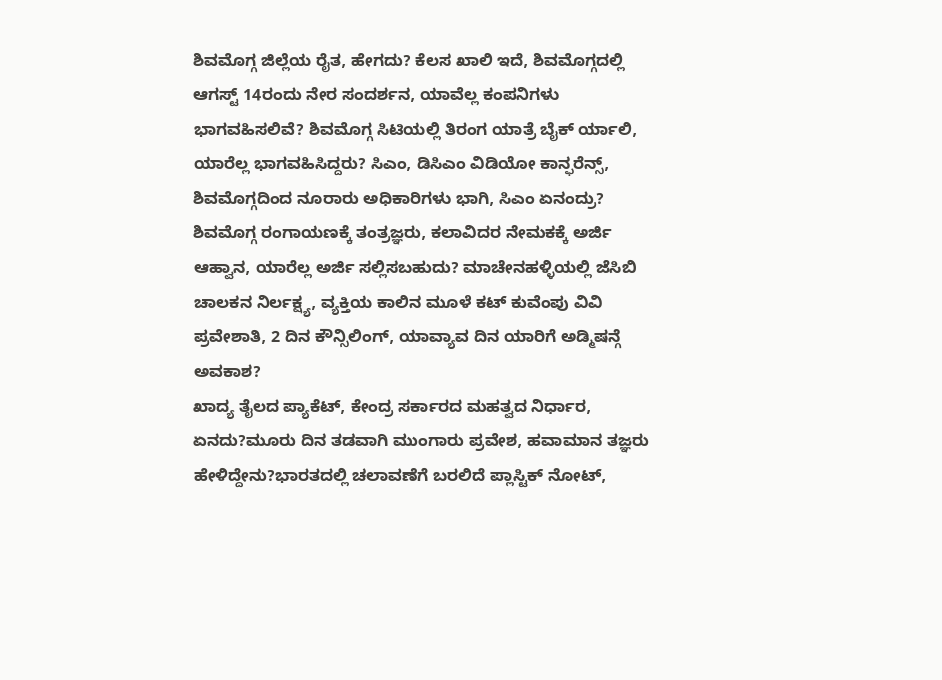ಶಿವಮೊಗ್ಗ ಜಿಲ್ಲೆಯ ರೈತ, ಹೇಗದು? ಕೆಲಸ ಖಾಲಿ ಇದೆ, ಶಿವಮೊಗ್ಗದಲ್ಲಿ ಆಗಸ್ಟ್ 14ರಂದು ನೇರ ಸಂದರ್ಶನ, ಯಾವೆಲ್ಲ ಕಂಪನಿಗಳು ಭಾಗವಹಿಸಲಿವೆ? ಶಿವಮೊಗ್ಗ ಸಿಟಿಯಲ್ಲಿ ತಿರಂಗ ಯಾತ್ರೆ ಬೈಕ್ ರ್ಯಾಲಿ, ಯಾರೆಲ್ಲ ಭಾಗವಹಿಸಿದ್ದರು? ಸಿಎಂ, ಡಿಸಿಎಂ ವಿಡಿಯೋ ಕಾನ್ಫರೆನ್ಸ್, ಶಿವಮೊಗ್ಗದಿಂದ ನೂರಾರು ಅಧಿಕಾರಿಗಳು ಭಾಗಿ, ಸಿಎಂ ಏನಂದ್ರು? ಶಿವಮೊಗ್ಗ ರಂಗಾಯಣಕ್ಕೆ ತಂತ್ರಜ್ಞರು, ಕಲಾವಿದರ ನೇಮಕಕ್ಕೆ ಅರ್ಜಿ ಆಹ್ವಾನ, ಯಾರೆಲ್ಲ ಅರ್ಜಿ ಸಲ್ಲಿಸಬಹುದು? ಮಾಚೇನಹಳ್ಳಿಯಲ್ಲಿ ಜೆಸಿಬಿ ಚಾಲಕನ ನಿರ್ಲಕ್ಷ್ಯ, ವ್ಯಕ್ತಿಯ ಕಾಲಿನ ಮೂಳೆ ಕಟ್ ಕುವೆಂಪು ವಿವಿ ಪ್ರವೇಶಾತಿ, 2 ದಿನ ಕೌನ್ಸಿಲಿಂಗ್, ಯಾವ್ಯಾವ ದಿನ ಯಾರಿಗೆ ಅಡ್ಮಿಷನ್ಗೆ ಅವಕಾಶ?
ಖಾದ್ಯ ತೈಲದ ಪ್ಯಾಕೆಟ್, ಕೇಂದ್ರ ಸರ್ಕಾರದ ಮಹತ್ವದ ನಿರ್ಧಾರ, ಏನದು?ಮೂರು ದಿನ ತಡವಾಗಿ ಮುಂಗಾರು ಪ್ರವೇಶ, ಹವಾಮಾನ ತಜ್ಞರು ಹೇಳಿದ್ದೇನು?ಭಾರತದಲ್ಲಿ ಚಲಾವಣೆಗೆ ಬರಲಿದೆ ಪ್ಲಾಸ್ಟಿಕ್ ನೋಟ್,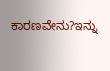ಕಾರಣವೇನು?ಇನ್ನು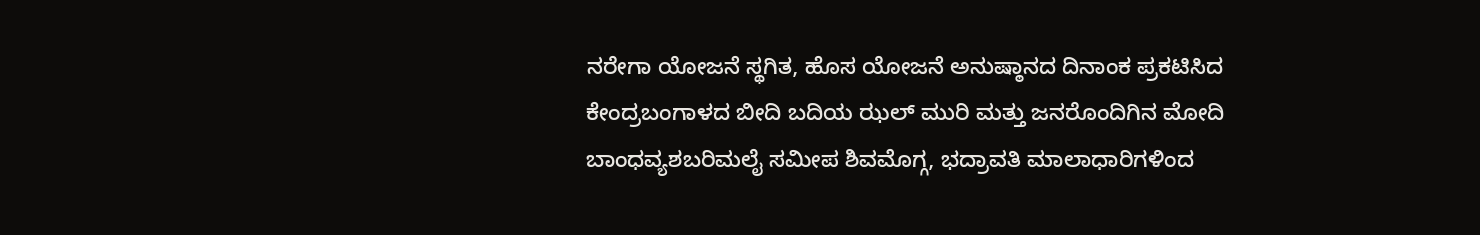ನರೇಗಾ ಯೋಜನೆ ಸ್ಥಗಿತ, ಹೊಸ ಯೋಜನೆ ಅನುಷ್ಠಾನದ ದಿನಾಂಕ ಪ್ರಕಟಿಸಿದ ಕೇಂದ್ರಬಂಗಾಳದ ಬೀದಿ ಬದಿಯ ಝಲ್ ಮುರಿ ಮತ್ತು ಜನರೊಂದಿಗಿನ ಮೋದಿ ಬಾಂಧವ್ಯಶಬರಿಮಲೈ ಸಮೀಪ ಶಿವಮೊಗ್ಗ, ಭದ್ರಾವತಿ ಮಾಲಾಧಾರಿಗಳಿಂದ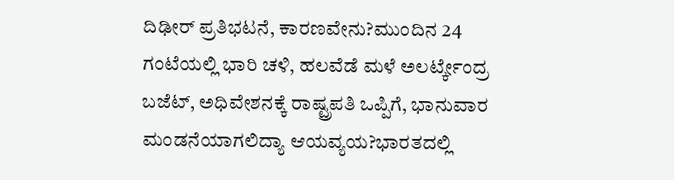ದಿಢೀರ್ ಪ್ರತಿಭಟನೆ, ಕಾರಣವೇನು?ಮುಂದಿನ 24 ಗಂಟೆಯಲ್ಲಿ ಭಾರಿ ಚಳಿ, ಹಲವೆಡೆ ಮಳೆ ಅಲರ್ಟ್ಕೇಂದ್ರ ಬಜೆಟ್, ಅಧಿವೇಶನಕ್ಕೆ ರಾಷ್ಟ್ರಪತಿ ಒಪ್ಪಿಗೆ, ಭಾನುವಾರ ಮಂಡನೆಯಾಗಲಿದ್ಯಾ ಆಯವ್ಯಯ?ಭಾರತದಲ್ಲಿ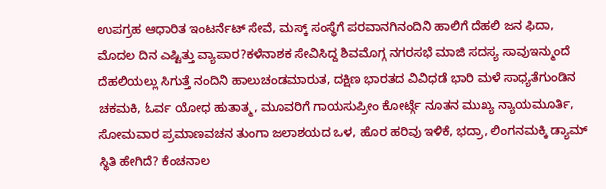ಉಪಗ್ರಹ ಆಧಾರಿತ ಇಂಟರ್ನೆಟ್ ಸೇವೆ, ಮಸ್ಕ್ ಸಂಸ್ಥೆಗೆ ಪರವಾನಗಿನಂದಿನಿ ಹಾಲಿಗೆ ದೆಹಲಿ ಜನ ಫಿದಾ, ಮೊದಲ ದಿನ ಎಷ್ಟಿತ್ತು ವ್ಯಾಪಾರ?ಕಳೆನಾಶಕ ಸೇವಿಸಿದ್ದ ಶಿವಮೊಗ್ಗ ನಗರಸಭೆ ಮಾಜಿ ಸದಸ್ಯ ಸಾವುಇನ್ಮುಂದೆ ದೆಹಲಿಯಲ್ಲು ಸಿಗುತ್ತೆ ನಂದಿನಿ ಹಾಲುಚಂಡಮಾರುತ, ದಕ್ಷಿಣ ಭಾರತದ ವಿವಿಧಡೆ ಭಾರಿ ಮಳೆ ಸಾಧ್ಯತೆಗುಂಡಿನ ಚಕಮಕಿ, ಓರ್ವ ಯೋಧ ಹುತಾತ್ಮ, ಮೂವರಿಗೆ ಗಾಯಸುಪ್ರೀಂ ಕೋರ್ಟ್ಗೆ ನೂತನ ಮುಖ್ಯ ನ್ಯಾಯಮೂರ್ತಿ, ಸೋಮವಾರ ಪ್ರಮಾಣವಚನ ತುಂಗಾ ಜಲಾಶಯದ ಒಳ, ಹೊರ ಹರಿವು ಇಳಿಕೆ, ಭದ್ರಾ, ಲಿಂಗನಮಕ್ಕಿ ಡ್ಯಾಮ್ ಸ್ಥಿತಿ ಹೇಗಿದೆ? ಕೆಂಚನಾಲ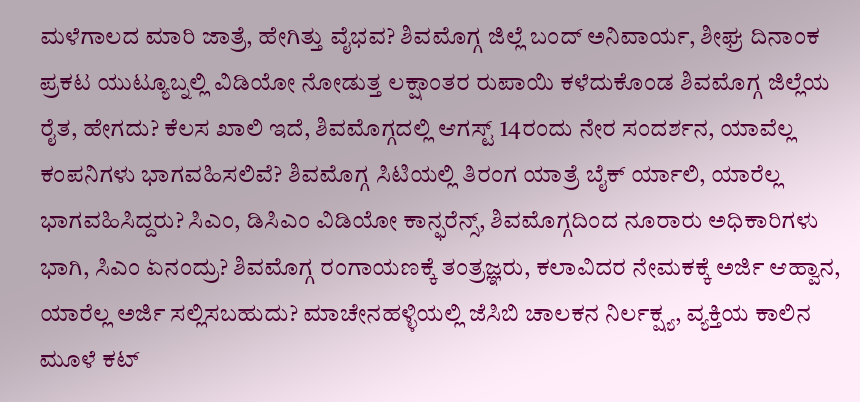ಮಳೆಗಾಲದ ಮಾರಿ ಜಾತ್ರೆ, ಹೇಗಿತ್ತು ವೈಭವ? ಶಿವಮೊಗ್ಗ ಜಿಲ್ಲೆ ಬಂದ್ ಅನಿವಾರ್ಯ, ಶೀಘ್ರ ದಿನಾಂಕ ಪ್ರಕಟ ಯುಟ್ಯೂಬ್ನಲ್ಲಿ ವಿಡಿಯೋ ನೋಡುತ್ತ ಲಕ್ಷಾಂತರ ರುಪಾಯಿ ಕಳೆದುಕೊಂಡ ಶಿವಮೊಗ್ಗ ಜಿಲ್ಲೆಯ ರೈತ, ಹೇಗದು? ಕೆಲಸ ಖಾಲಿ ಇದೆ, ಶಿವಮೊಗ್ಗದಲ್ಲಿ ಆಗಸ್ಟ್ 14ರಂದು ನೇರ ಸಂದರ್ಶನ, ಯಾವೆಲ್ಲ ಕಂಪನಿಗಳು ಭಾಗವಹಿಸಲಿವೆ? ಶಿವಮೊಗ್ಗ ಸಿಟಿಯಲ್ಲಿ ತಿರಂಗ ಯಾತ್ರೆ ಬೈಕ್ ರ್ಯಾಲಿ, ಯಾರೆಲ್ಲ ಭಾಗವಹಿಸಿದ್ದರು? ಸಿಎಂ, ಡಿಸಿಎಂ ವಿಡಿಯೋ ಕಾನ್ಫರೆನ್ಸ್, ಶಿವಮೊಗ್ಗದಿಂದ ನೂರಾರು ಅಧಿಕಾರಿಗಳು ಭಾಗಿ, ಸಿಎಂ ಏನಂದ್ರು? ಶಿವಮೊಗ್ಗ ರಂಗಾಯಣಕ್ಕೆ ತಂತ್ರಜ್ಞರು, ಕಲಾವಿದರ ನೇಮಕಕ್ಕೆ ಅರ್ಜಿ ಆಹ್ವಾನ, ಯಾರೆಲ್ಲ ಅರ್ಜಿ ಸಲ್ಲಿಸಬಹುದು? ಮಾಚೇನಹಳ್ಳಿಯಲ್ಲಿ ಜೆಸಿಬಿ ಚಾಲಕನ ನಿರ್ಲಕ್ಷ್ಯ, ವ್ಯಕ್ತಿಯ ಕಾಲಿನ ಮೂಳೆ ಕಟ್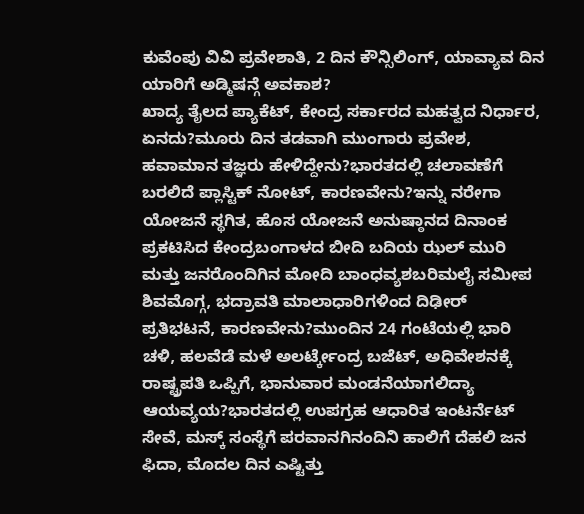ಕುವೆಂಪು ವಿವಿ ಪ್ರವೇಶಾತಿ, 2 ದಿನ ಕೌನ್ಸಿಲಿಂಗ್, ಯಾವ್ಯಾವ ದಿನ ಯಾರಿಗೆ ಅಡ್ಮಿಷನ್ಗೆ ಅವಕಾಶ?
ಖಾದ್ಯ ತೈಲದ ಪ್ಯಾಕೆಟ್, ಕೇಂದ್ರ ಸರ್ಕಾರದ ಮಹತ್ವದ ನಿರ್ಧಾರ, ಏನದು?ಮೂರು ದಿನ ತಡವಾಗಿ ಮುಂಗಾರು ಪ್ರವೇಶ, ಹವಾಮಾನ ತಜ್ಞರು ಹೇಳಿದ್ದೇನು?ಭಾರತದಲ್ಲಿ ಚಲಾವಣೆಗೆ ಬರಲಿದೆ ಪ್ಲಾಸ್ಟಿಕ್ ನೋಟ್, ಕಾರಣವೇನು?ಇನ್ನು ನರೇಗಾ ಯೋಜನೆ ಸ್ಥಗಿತ, ಹೊಸ ಯೋಜನೆ ಅನುಷ್ಠಾನದ ದಿನಾಂಕ ಪ್ರಕಟಿಸಿದ ಕೇಂದ್ರಬಂಗಾಳದ ಬೀದಿ ಬದಿಯ ಝಲ್ ಮುರಿ ಮತ್ತು ಜನರೊಂದಿಗಿನ ಮೋದಿ ಬಾಂಧವ್ಯಶಬರಿಮಲೈ ಸಮೀಪ ಶಿವಮೊಗ್ಗ, ಭದ್ರಾವತಿ ಮಾಲಾಧಾರಿಗಳಿಂದ ದಿಢೀರ್ ಪ್ರತಿಭಟನೆ, ಕಾರಣವೇನು?ಮುಂದಿನ 24 ಗಂಟೆಯಲ್ಲಿ ಭಾರಿ ಚಳಿ, ಹಲವೆಡೆ ಮಳೆ ಅಲರ್ಟ್ಕೇಂದ್ರ ಬಜೆಟ್, ಅಧಿವೇಶನಕ್ಕೆ ರಾಷ್ಟ್ರಪತಿ ಒಪ್ಪಿಗೆ, ಭಾನುವಾರ ಮಂಡನೆಯಾಗಲಿದ್ಯಾ ಆಯವ್ಯಯ?ಭಾರತದಲ್ಲಿ ಉಪಗ್ರಹ ಆಧಾರಿತ ಇಂಟರ್ನೆಟ್ ಸೇವೆ, ಮಸ್ಕ್ ಸಂಸ್ಥೆಗೆ ಪರವಾನಗಿನಂದಿನಿ ಹಾಲಿಗೆ ದೆಹಲಿ ಜನ ಫಿದಾ, ಮೊದಲ ದಿನ ಎಷ್ಟಿತ್ತು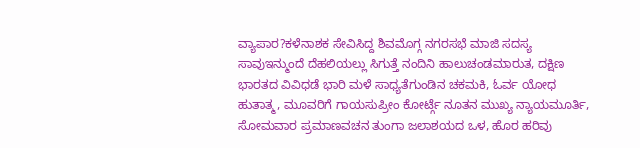ವ್ಯಾಪಾರ?ಕಳೆನಾಶಕ ಸೇವಿಸಿದ್ದ ಶಿವಮೊಗ್ಗ ನಗರಸಭೆ ಮಾಜಿ ಸದಸ್ಯ ಸಾವುಇನ್ಮುಂದೆ ದೆಹಲಿಯಲ್ಲು ಸಿಗುತ್ತೆ ನಂದಿನಿ ಹಾಲುಚಂಡಮಾರುತ, ದಕ್ಷಿಣ ಭಾರತದ ವಿವಿಧಡೆ ಭಾರಿ ಮಳೆ ಸಾಧ್ಯತೆಗುಂಡಿನ ಚಕಮಕಿ, ಓರ್ವ ಯೋಧ ಹುತಾತ್ಮ, ಮೂವರಿಗೆ ಗಾಯಸುಪ್ರೀಂ ಕೋರ್ಟ್ಗೆ ನೂತನ ಮುಖ್ಯ ನ್ಯಾಯಮೂರ್ತಿ, ಸೋಮವಾರ ಪ್ರಮಾಣವಚನ ತುಂಗಾ ಜಲಾಶಯದ ಒಳ, ಹೊರ ಹರಿವು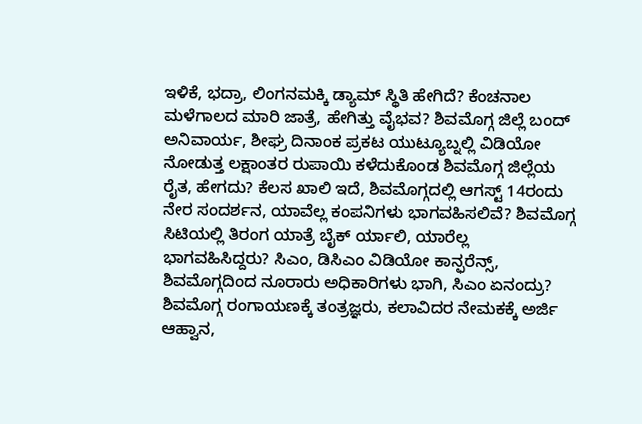ಇಳಿಕೆ, ಭದ್ರಾ, ಲಿಂಗನಮಕ್ಕಿ ಡ್ಯಾಮ್ ಸ್ಥಿತಿ ಹೇಗಿದೆ? ಕೆಂಚನಾಲ ಮಳೆಗಾಲದ ಮಾರಿ ಜಾತ್ರೆ, ಹೇಗಿತ್ತು ವೈಭವ? ಶಿವಮೊಗ್ಗ ಜಿಲ್ಲೆ ಬಂದ್ ಅನಿವಾರ್ಯ, ಶೀಘ್ರ ದಿನಾಂಕ ಪ್ರಕಟ ಯುಟ್ಯೂಬ್ನಲ್ಲಿ ವಿಡಿಯೋ ನೋಡುತ್ತ ಲಕ್ಷಾಂತರ ರುಪಾಯಿ ಕಳೆದುಕೊಂಡ ಶಿವಮೊಗ್ಗ ಜಿಲ್ಲೆಯ ರೈತ, ಹೇಗದು? ಕೆಲಸ ಖಾಲಿ ಇದೆ, ಶಿವಮೊಗ್ಗದಲ್ಲಿ ಆಗಸ್ಟ್ 14ರಂದು ನೇರ ಸಂದರ್ಶನ, ಯಾವೆಲ್ಲ ಕಂಪನಿಗಳು ಭಾಗವಹಿಸಲಿವೆ? ಶಿವಮೊಗ್ಗ ಸಿಟಿಯಲ್ಲಿ ತಿರಂಗ ಯಾತ್ರೆ ಬೈಕ್ ರ್ಯಾಲಿ, ಯಾರೆಲ್ಲ ಭಾಗವಹಿಸಿದ್ದರು? ಸಿಎಂ, ಡಿಸಿಎಂ ವಿಡಿಯೋ ಕಾನ್ಫರೆನ್ಸ್, ಶಿವಮೊಗ್ಗದಿಂದ ನೂರಾರು ಅಧಿಕಾರಿಗಳು ಭಾಗಿ, ಸಿಎಂ ಏನಂದ್ರು? ಶಿವಮೊಗ್ಗ ರಂಗಾಯಣಕ್ಕೆ ತಂತ್ರಜ್ಞರು, ಕಲಾವಿದರ ನೇಮಕಕ್ಕೆ ಅರ್ಜಿ ಆಹ್ವಾನ,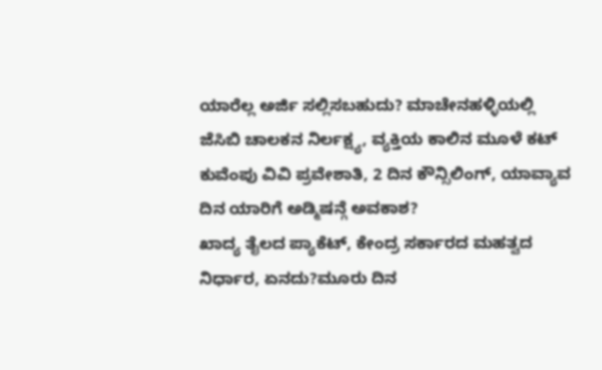ಯಾರೆಲ್ಲ ಅರ್ಜಿ ಸಲ್ಲಿಸಬಹುದು? ಮಾಚೇನಹಳ್ಳಿಯಲ್ಲಿ ಜೆಸಿಬಿ ಚಾಲಕನ ನಿರ್ಲಕ್ಷ್ಯ, ವ್ಯಕ್ತಿಯ ಕಾಲಿನ ಮೂಳೆ ಕಟ್ ಕುವೆಂಪು ವಿವಿ ಪ್ರವೇಶಾತಿ, 2 ದಿನ ಕೌನ್ಸಿಲಿಂಗ್, ಯಾವ್ಯಾವ ದಿನ ಯಾರಿಗೆ ಅಡ್ಮಿಷನ್ಗೆ ಅವಕಾಶ?
ಖಾದ್ಯ ತೈಲದ ಪ್ಯಾಕೆಟ್, ಕೇಂದ್ರ ಸರ್ಕಾರದ ಮಹತ್ವದ ನಿರ್ಧಾರ, ಏನದು?ಮೂರು ದಿನ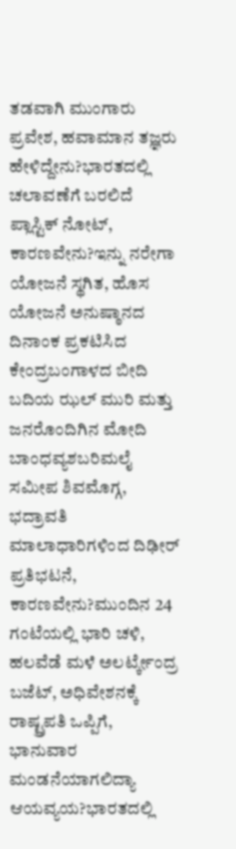ತಡವಾಗಿ ಮುಂಗಾರು ಪ್ರವೇಶ, ಹವಾಮಾನ ತಜ್ಞರು ಹೇಳಿದ್ದೇನು?ಭಾರತದಲ್ಲಿ ಚಲಾವಣೆಗೆ ಬರಲಿದೆ ಪ್ಲಾಸ್ಟಿಕ್ ನೋಟ್, ಕಾರಣವೇನು?ಇನ್ನು ನರೇಗಾ ಯೋಜನೆ ಸ್ಥಗಿತ, ಹೊಸ ಯೋಜನೆ ಅನುಷ್ಠಾನದ ದಿನಾಂಕ ಪ್ರಕಟಿಸಿದ ಕೇಂದ್ರಬಂಗಾಳದ ಬೀದಿ ಬದಿಯ ಝಲ್ ಮುರಿ ಮತ್ತು ಜನರೊಂದಿಗಿನ ಮೋದಿ ಬಾಂಧವ್ಯಶಬರಿಮಲೈ ಸಮೀಪ ಶಿವಮೊಗ್ಗ, ಭದ್ರಾವತಿ ಮಾಲಾಧಾರಿಗಳಿಂದ ದಿಢೀರ್ ಪ್ರತಿಭಟನೆ, ಕಾರಣವೇನು?ಮುಂದಿನ 24 ಗಂಟೆಯಲ್ಲಿ ಭಾರಿ ಚಳಿ, ಹಲವೆಡೆ ಮಳೆ ಅಲರ್ಟ್ಕೇಂದ್ರ ಬಜೆಟ್, ಅಧಿವೇಶನಕ್ಕೆ ರಾಷ್ಟ್ರಪತಿ ಒಪ್ಪಿಗೆ, ಭಾನುವಾರ ಮಂಡನೆಯಾಗಲಿದ್ಯಾ ಆಯವ್ಯಯ?ಭಾರತದಲ್ಲಿ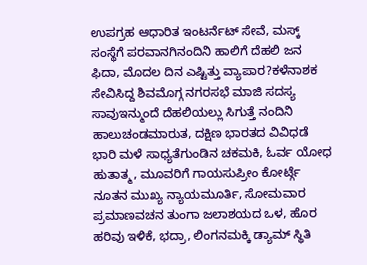ಉಪಗ್ರಹ ಆಧಾರಿತ ಇಂಟರ್ನೆಟ್ ಸೇವೆ, ಮಸ್ಕ್ ಸಂಸ್ಥೆಗೆ ಪರವಾನಗಿನಂದಿನಿ ಹಾಲಿಗೆ ದೆಹಲಿ ಜನ ಫಿದಾ, ಮೊದಲ ದಿನ ಎಷ್ಟಿತ್ತು ವ್ಯಾಪಾರ?ಕಳೆನಾಶಕ ಸೇವಿಸಿದ್ದ ಶಿವಮೊಗ್ಗ ನಗರಸಭೆ ಮಾಜಿ ಸದಸ್ಯ ಸಾವುಇನ್ಮುಂದೆ ದೆಹಲಿಯಲ್ಲು ಸಿಗುತ್ತೆ ನಂದಿನಿ ಹಾಲುಚಂಡಮಾರುತ, ದಕ್ಷಿಣ ಭಾರತದ ವಿವಿಧಡೆ ಭಾರಿ ಮಳೆ ಸಾಧ್ಯತೆಗುಂಡಿನ ಚಕಮಕಿ, ಓರ್ವ ಯೋಧ ಹುತಾತ್ಮ, ಮೂವರಿಗೆ ಗಾಯಸುಪ್ರೀಂ ಕೋರ್ಟ್ಗೆ ನೂತನ ಮುಖ್ಯ ನ್ಯಾಯಮೂರ್ತಿ, ಸೋಮವಾರ ಪ್ರಮಾಣವಚನ ತುಂಗಾ ಜಲಾಶಯದ ಒಳ, ಹೊರ ಹರಿವು ಇಳಿಕೆ, ಭದ್ರಾ, ಲಿಂಗನಮಕ್ಕಿ ಡ್ಯಾಮ್ ಸ್ಥಿತಿ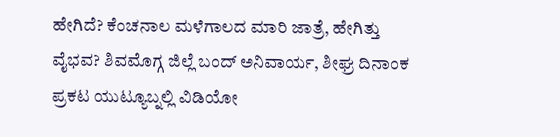ಹೇಗಿದೆ? ಕೆಂಚನಾಲ ಮಳೆಗಾಲದ ಮಾರಿ ಜಾತ್ರೆ, ಹೇಗಿತ್ತು ವೈಭವ? ಶಿವಮೊಗ್ಗ ಜಿಲ್ಲೆ ಬಂದ್ ಅನಿವಾರ್ಯ, ಶೀಘ್ರ ದಿನಾಂಕ ಪ್ರಕಟ ಯುಟ್ಯೂಬ್ನಲ್ಲಿ ವಿಡಿಯೋ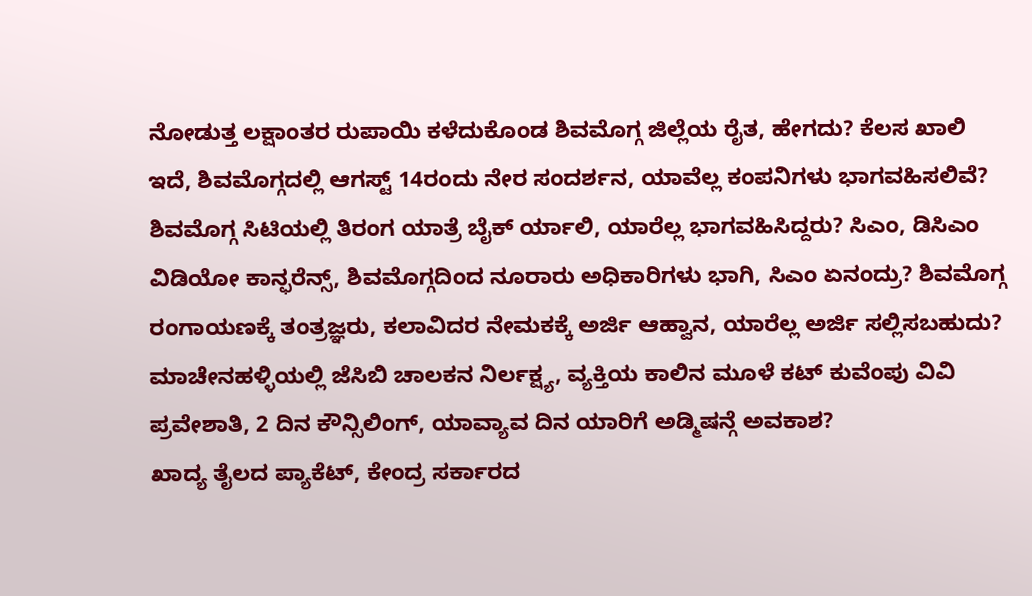ನೋಡುತ್ತ ಲಕ್ಷಾಂತರ ರುಪಾಯಿ ಕಳೆದುಕೊಂಡ ಶಿವಮೊಗ್ಗ ಜಿಲ್ಲೆಯ ರೈತ, ಹೇಗದು? ಕೆಲಸ ಖಾಲಿ ಇದೆ, ಶಿವಮೊಗ್ಗದಲ್ಲಿ ಆಗಸ್ಟ್ 14ರಂದು ನೇರ ಸಂದರ್ಶನ, ಯಾವೆಲ್ಲ ಕಂಪನಿಗಳು ಭಾಗವಹಿಸಲಿವೆ? ಶಿವಮೊಗ್ಗ ಸಿಟಿಯಲ್ಲಿ ತಿರಂಗ ಯಾತ್ರೆ ಬೈಕ್ ರ್ಯಾಲಿ, ಯಾರೆಲ್ಲ ಭಾಗವಹಿಸಿದ್ದರು? ಸಿಎಂ, ಡಿಸಿಎಂ ವಿಡಿಯೋ ಕಾನ್ಫರೆನ್ಸ್, ಶಿವಮೊಗ್ಗದಿಂದ ನೂರಾರು ಅಧಿಕಾರಿಗಳು ಭಾಗಿ, ಸಿಎಂ ಏನಂದ್ರು? ಶಿವಮೊಗ್ಗ ರಂಗಾಯಣಕ್ಕೆ ತಂತ್ರಜ್ಞರು, ಕಲಾವಿದರ ನೇಮಕಕ್ಕೆ ಅರ್ಜಿ ಆಹ್ವಾನ, ಯಾರೆಲ್ಲ ಅರ್ಜಿ ಸಲ್ಲಿಸಬಹುದು? ಮಾಚೇನಹಳ್ಳಿಯಲ್ಲಿ ಜೆಸಿಬಿ ಚಾಲಕನ ನಿರ್ಲಕ್ಷ್ಯ, ವ್ಯಕ್ತಿಯ ಕಾಲಿನ ಮೂಳೆ ಕಟ್ ಕುವೆಂಪು ವಿವಿ ಪ್ರವೇಶಾತಿ, 2 ದಿನ ಕೌನ್ಸಿಲಿಂಗ್, ಯಾವ್ಯಾವ ದಿನ ಯಾರಿಗೆ ಅಡ್ಮಿಷನ್ಗೆ ಅವಕಾಶ?
ಖಾದ್ಯ ತೈಲದ ಪ್ಯಾಕೆಟ್, ಕೇಂದ್ರ ಸರ್ಕಾರದ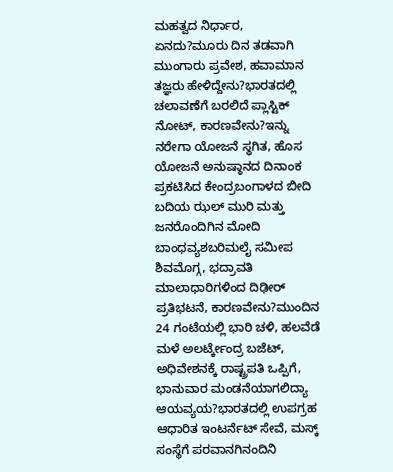ಮಹತ್ವದ ನಿರ್ಧಾರ, ಏನದು?ಮೂರು ದಿನ ತಡವಾಗಿ ಮುಂಗಾರು ಪ್ರವೇಶ, ಹವಾಮಾನ ತಜ್ಞರು ಹೇಳಿದ್ದೇನು?ಭಾರತದಲ್ಲಿ ಚಲಾವಣೆಗೆ ಬರಲಿದೆ ಪ್ಲಾಸ್ಟಿಕ್ ನೋಟ್, ಕಾರಣವೇನು?ಇನ್ನು ನರೇಗಾ ಯೋಜನೆ ಸ್ಥಗಿತ, ಹೊಸ ಯೋಜನೆ ಅನುಷ್ಠಾನದ ದಿನಾಂಕ ಪ್ರಕಟಿಸಿದ ಕೇಂದ್ರಬಂಗಾಳದ ಬೀದಿ ಬದಿಯ ಝಲ್ ಮುರಿ ಮತ್ತು ಜನರೊಂದಿಗಿನ ಮೋದಿ ಬಾಂಧವ್ಯಶಬರಿಮಲೈ ಸಮೀಪ ಶಿವಮೊಗ್ಗ, ಭದ್ರಾವತಿ ಮಾಲಾಧಾರಿಗಳಿಂದ ದಿಢೀರ್ ಪ್ರತಿಭಟನೆ, ಕಾರಣವೇನು?ಮುಂದಿನ 24 ಗಂಟೆಯಲ್ಲಿ ಭಾರಿ ಚಳಿ, ಹಲವೆಡೆ ಮಳೆ ಅಲರ್ಟ್ಕೇಂದ್ರ ಬಜೆಟ್, ಅಧಿವೇಶನಕ್ಕೆ ರಾಷ್ಟ್ರಪತಿ ಒಪ್ಪಿಗೆ, ಭಾನುವಾರ ಮಂಡನೆಯಾಗಲಿದ್ಯಾ ಆಯವ್ಯಯ?ಭಾರತದಲ್ಲಿ ಉಪಗ್ರಹ ಆಧಾರಿತ ಇಂಟರ್ನೆಟ್ ಸೇವೆ, ಮಸ್ಕ್ ಸಂಸ್ಥೆಗೆ ಪರವಾನಗಿನಂದಿನಿ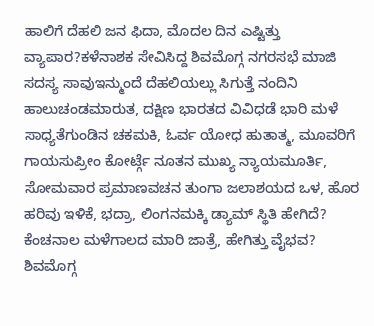ಹಾಲಿಗೆ ದೆಹಲಿ ಜನ ಫಿದಾ, ಮೊದಲ ದಿನ ಎಷ್ಟಿತ್ತು ವ್ಯಾಪಾರ?ಕಳೆನಾಶಕ ಸೇವಿಸಿದ್ದ ಶಿವಮೊಗ್ಗ ನಗರಸಭೆ ಮಾಜಿ ಸದಸ್ಯ ಸಾವುಇನ್ಮುಂದೆ ದೆಹಲಿಯಲ್ಲು ಸಿಗುತ್ತೆ ನಂದಿನಿ ಹಾಲುಚಂಡಮಾರುತ, ದಕ್ಷಿಣ ಭಾರತದ ವಿವಿಧಡೆ ಭಾರಿ ಮಳೆ ಸಾಧ್ಯತೆಗುಂಡಿನ ಚಕಮಕಿ, ಓರ್ವ ಯೋಧ ಹುತಾತ್ಮ, ಮೂವರಿಗೆ ಗಾಯಸುಪ್ರೀಂ ಕೋರ್ಟ್ಗೆ ನೂತನ ಮುಖ್ಯ ನ್ಯಾಯಮೂರ್ತಿ, ಸೋಮವಾರ ಪ್ರಮಾಣವಚನ ತುಂಗಾ ಜಲಾಶಯದ ಒಳ, ಹೊರ ಹರಿವು ಇಳಿಕೆ, ಭದ್ರಾ, ಲಿಂಗನಮಕ್ಕಿ ಡ್ಯಾಮ್ ಸ್ಥಿತಿ ಹೇಗಿದೆ? ಕೆಂಚನಾಲ ಮಳೆಗಾಲದ ಮಾರಿ ಜಾತ್ರೆ, ಹೇಗಿತ್ತು ವೈಭವ? ಶಿವಮೊಗ್ಗ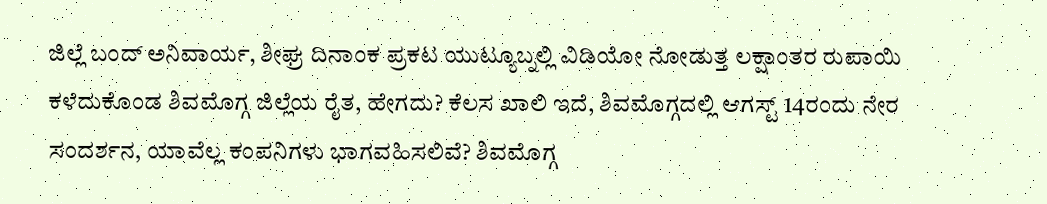ಜಿಲ್ಲೆ ಬಂದ್ ಅನಿವಾರ್ಯ, ಶೀಘ್ರ ದಿನಾಂಕ ಪ್ರಕಟ ಯುಟ್ಯೂಬ್ನಲ್ಲಿ ವಿಡಿಯೋ ನೋಡುತ್ತ ಲಕ್ಷಾಂತರ ರುಪಾಯಿ ಕಳೆದುಕೊಂಡ ಶಿವಮೊಗ್ಗ ಜಿಲ್ಲೆಯ ರೈತ, ಹೇಗದು? ಕೆಲಸ ಖಾಲಿ ಇದೆ, ಶಿವಮೊಗ್ಗದಲ್ಲಿ ಆಗಸ್ಟ್ 14ರಂದು ನೇರ ಸಂದರ್ಶನ, ಯಾವೆಲ್ಲ ಕಂಪನಿಗಳು ಭಾಗವಹಿಸಲಿವೆ? ಶಿವಮೊಗ್ಗ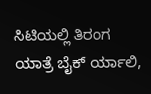ಸಿಟಿಯಲ್ಲಿ ತಿರಂಗ ಯಾತ್ರೆ ಬೈಕ್ ರ್ಯಾಲಿ,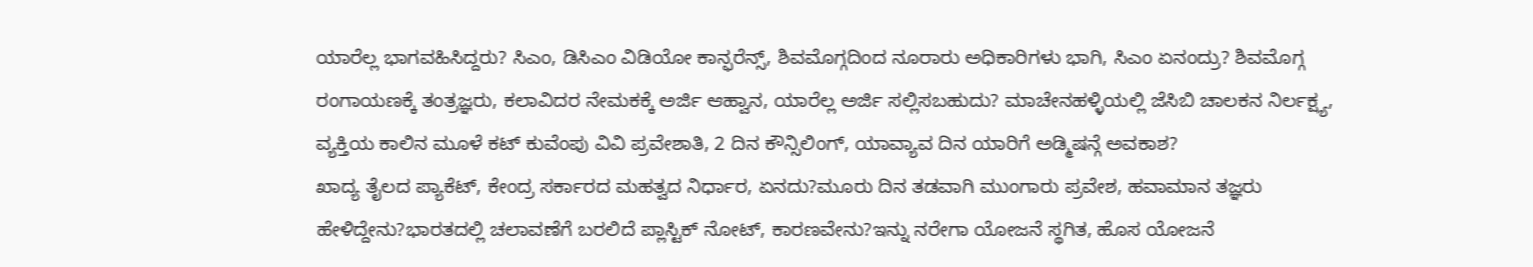ಯಾರೆಲ್ಲ ಭಾಗವಹಿಸಿದ್ದರು? ಸಿಎಂ, ಡಿಸಿಎಂ ವಿಡಿಯೋ ಕಾನ್ಫರೆನ್ಸ್, ಶಿವಮೊಗ್ಗದಿಂದ ನೂರಾರು ಅಧಿಕಾರಿಗಳು ಭಾಗಿ, ಸಿಎಂ ಏನಂದ್ರು? ಶಿವಮೊಗ್ಗ ರಂಗಾಯಣಕ್ಕೆ ತಂತ್ರಜ್ಞರು, ಕಲಾವಿದರ ನೇಮಕಕ್ಕೆ ಅರ್ಜಿ ಆಹ್ವಾನ, ಯಾರೆಲ್ಲ ಅರ್ಜಿ ಸಲ್ಲಿಸಬಹುದು? ಮಾಚೇನಹಳ್ಳಿಯಲ್ಲಿ ಜೆಸಿಬಿ ಚಾಲಕನ ನಿರ್ಲಕ್ಷ್ಯ, ವ್ಯಕ್ತಿಯ ಕಾಲಿನ ಮೂಳೆ ಕಟ್ ಕುವೆಂಪು ವಿವಿ ಪ್ರವೇಶಾತಿ, 2 ದಿನ ಕೌನ್ಸಿಲಿಂಗ್, ಯಾವ್ಯಾವ ದಿನ ಯಾರಿಗೆ ಅಡ್ಮಿಷನ್ಗೆ ಅವಕಾಶ?
ಖಾದ್ಯ ತೈಲದ ಪ್ಯಾಕೆಟ್, ಕೇಂದ್ರ ಸರ್ಕಾರದ ಮಹತ್ವದ ನಿರ್ಧಾರ, ಏನದು?ಮೂರು ದಿನ ತಡವಾಗಿ ಮುಂಗಾರು ಪ್ರವೇಶ, ಹವಾಮಾನ ತಜ್ಞರು ಹೇಳಿದ್ದೇನು?ಭಾರತದಲ್ಲಿ ಚಲಾವಣೆಗೆ ಬರಲಿದೆ ಪ್ಲಾಸ್ಟಿಕ್ ನೋಟ್, ಕಾರಣವೇನು?ಇನ್ನು ನರೇಗಾ ಯೋಜನೆ ಸ್ಥಗಿತ, ಹೊಸ ಯೋಜನೆ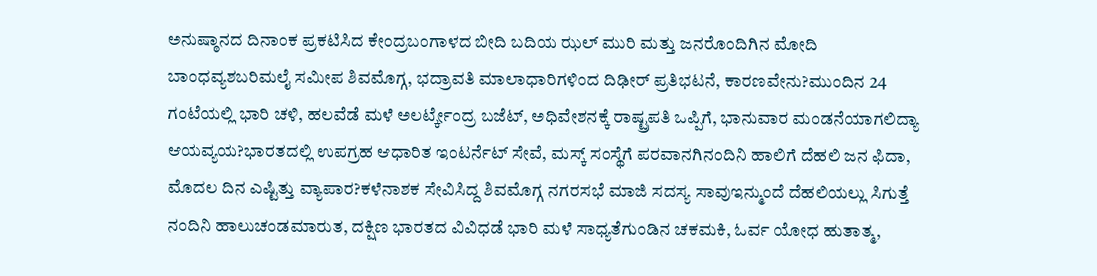ಅನುಷ್ಠಾನದ ದಿನಾಂಕ ಪ್ರಕಟಿಸಿದ ಕೇಂದ್ರಬಂಗಾಳದ ಬೀದಿ ಬದಿಯ ಝಲ್ ಮುರಿ ಮತ್ತು ಜನರೊಂದಿಗಿನ ಮೋದಿ ಬಾಂಧವ್ಯಶಬರಿಮಲೈ ಸಮೀಪ ಶಿವಮೊಗ್ಗ, ಭದ್ರಾವತಿ ಮಾಲಾಧಾರಿಗಳಿಂದ ದಿಢೀರ್ ಪ್ರತಿಭಟನೆ, ಕಾರಣವೇನು?ಮುಂದಿನ 24 ಗಂಟೆಯಲ್ಲಿ ಭಾರಿ ಚಳಿ, ಹಲವೆಡೆ ಮಳೆ ಅಲರ್ಟ್ಕೇಂದ್ರ ಬಜೆಟ್, ಅಧಿವೇಶನಕ್ಕೆ ರಾಷ್ಟ್ರಪತಿ ಒಪ್ಪಿಗೆ, ಭಾನುವಾರ ಮಂಡನೆಯಾಗಲಿದ್ಯಾ ಆಯವ್ಯಯ?ಭಾರತದಲ್ಲಿ ಉಪಗ್ರಹ ಆಧಾರಿತ ಇಂಟರ್ನೆಟ್ ಸೇವೆ, ಮಸ್ಕ್ ಸಂಸ್ಥೆಗೆ ಪರವಾನಗಿನಂದಿನಿ ಹಾಲಿಗೆ ದೆಹಲಿ ಜನ ಫಿದಾ, ಮೊದಲ ದಿನ ಎಷ್ಟಿತ್ತು ವ್ಯಾಪಾರ?ಕಳೆನಾಶಕ ಸೇವಿಸಿದ್ದ ಶಿವಮೊಗ್ಗ ನಗರಸಭೆ ಮಾಜಿ ಸದಸ್ಯ ಸಾವುಇನ್ಮುಂದೆ ದೆಹಲಿಯಲ್ಲು ಸಿಗುತ್ತೆ ನಂದಿನಿ ಹಾಲುಚಂಡಮಾರುತ, ದಕ್ಷಿಣ ಭಾರತದ ವಿವಿಧಡೆ ಭಾರಿ ಮಳೆ ಸಾಧ್ಯತೆಗುಂಡಿನ ಚಕಮಕಿ, ಓರ್ವ ಯೋಧ ಹುತಾತ್ಮ,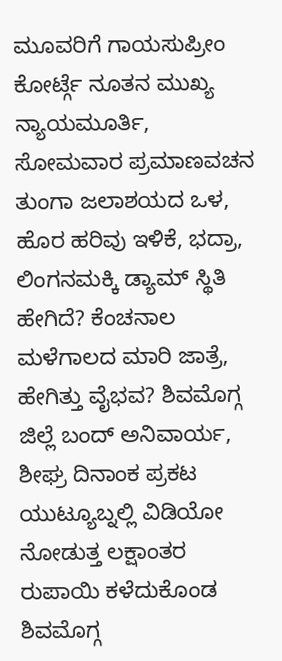ಮೂವರಿಗೆ ಗಾಯಸುಪ್ರೀಂ ಕೋರ್ಟ್ಗೆ ನೂತನ ಮುಖ್ಯ ನ್ಯಾಯಮೂರ್ತಿ, ಸೋಮವಾರ ಪ್ರಮಾಣವಚನ ತುಂಗಾ ಜಲಾಶಯದ ಒಳ, ಹೊರ ಹರಿವು ಇಳಿಕೆ, ಭದ್ರಾ, ಲಿಂಗನಮಕ್ಕಿ ಡ್ಯಾಮ್ ಸ್ಥಿತಿ ಹೇಗಿದೆ? ಕೆಂಚನಾಲ ಮಳೆಗಾಲದ ಮಾರಿ ಜಾತ್ರೆ, ಹೇಗಿತ್ತು ವೈಭವ? ಶಿವಮೊಗ್ಗ ಜಿಲ್ಲೆ ಬಂದ್ ಅನಿವಾರ್ಯ, ಶೀಘ್ರ ದಿನಾಂಕ ಪ್ರಕಟ ಯುಟ್ಯೂಬ್ನಲ್ಲಿ ವಿಡಿಯೋ ನೋಡುತ್ತ ಲಕ್ಷಾಂತರ ರುಪಾಯಿ ಕಳೆದುಕೊಂಡ ಶಿವಮೊಗ್ಗ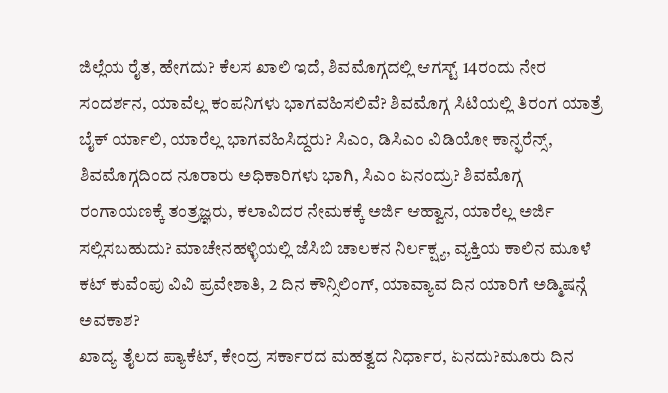ಜಿಲ್ಲೆಯ ರೈತ, ಹೇಗದು? ಕೆಲಸ ಖಾಲಿ ಇದೆ, ಶಿವಮೊಗ್ಗದಲ್ಲಿ ಆಗಸ್ಟ್ 14ರಂದು ನೇರ ಸಂದರ್ಶನ, ಯಾವೆಲ್ಲ ಕಂಪನಿಗಳು ಭಾಗವಹಿಸಲಿವೆ? ಶಿವಮೊಗ್ಗ ಸಿಟಿಯಲ್ಲಿ ತಿರಂಗ ಯಾತ್ರೆ ಬೈಕ್ ರ್ಯಾಲಿ, ಯಾರೆಲ್ಲ ಭಾಗವಹಿಸಿದ್ದರು? ಸಿಎಂ, ಡಿಸಿಎಂ ವಿಡಿಯೋ ಕಾನ್ಫರೆನ್ಸ್, ಶಿವಮೊಗ್ಗದಿಂದ ನೂರಾರು ಅಧಿಕಾರಿಗಳು ಭಾಗಿ, ಸಿಎಂ ಏನಂದ್ರು? ಶಿವಮೊಗ್ಗ ರಂಗಾಯಣಕ್ಕೆ ತಂತ್ರಜ್ಞರು, ಕಲಾವಿದರ ನೇಮಕಕ್ಕೆ ಅರ್ಜಿ ಆಹ್ವಾನ, ಯಾರೆಲ್ಲ ಅರ್ಜಿ ಸಲ್ಲಿಸಬಹುದು? ಮಾಚೇನಹಳ್ಳಿಯಲ್ಲಿ ಜೆಸಿಬಿ ಚಾಲಕನ ನಿರ್ಲಕ್ಷ್ಯ, ವ್ಯಕ್ತಿಯ ಕಾಲಿನ ಮೂಳೆ ಕಟ್ ಕುವೆಂಪು ವಿವಿ ಪ್ರವೇಶಾತಿ, 2 ದಿನ ಕೌನ್ಸಿಲಿಂಗ್, ಯಾವ್ಯಾವ ದಿನ ಯಾರಿಗೆ ಅಡ್ಮಿಷನ್ಗೆ ಅವಕಾಶ?
ಖಾದ್ಯ ತೈಲದ ಪ್ಯಾಕೆಟ್, ಕೇಂದ್ರ ಸರ್ಕಾರದ ಮಹತ್ವದ ನಿರ್ಧಾರ, ಏನದು?ಮೂರು ದಿನ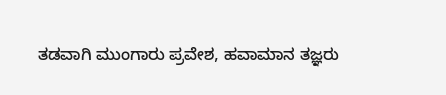ತಡವಾಗಿ ಮುಂಗಾರು ಪ್ರವೇಶ, ಹವಾಮಾನ ತಜ್ಞರು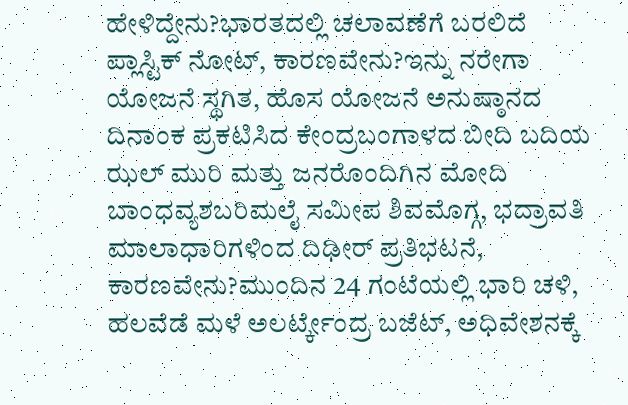ಹೇಳಿದ್ದೇನು?ಭಾರತದಲ್ಲಿ ಚಲಾವಣೆಗೆ ಬರಲಿದೆ ಪ್ಲಾಸ್ಟಿಕ್ ನೋಟ್, ಕಾರಣವೇನು?ಇನ್ನು ನರೇಗಾ ಯೋಜನೆ ಸ್ಥಗಿತ, ಹೊಸ ಯೋಜನೆ ಅನುಷ್ಠಾನದ ದಿನಾಂಕ ಪ್ರಕಟಿಸಿದ ಕೇಂದ್ರಬಂಗಾಳದ ಬೀದಿ ಬದಿಯ ಝಲ್ ಮುರಿ ಮತ್ತು ಜನರೊಂದಿಗಿನ ಮೋದಿ ಬಾಂಧವ್ಯಶಬರಿಮಲೈ ಸಮೀಪ ಶಿವಮೊಗ್ಗ, ಭದ್ರಾವತಿ ಮಾಲಾಧಾರಿಗಳಿಂದ ದಿಢೀರ್ ಪ್ರತಿಭಟನೆ, ಕಾರಣವೇನು?ಮುಂದಿನ 24 ಗಂಟೆಯಲ್ಲಿ ಭಾರಿ ಚಳಿ, ಹಲವೆಡೆ ಮಳೆ ಅಲರ್ಟ್ಕೇಂದ್ರ ಬಜೆಟ್, ಅಧಿವೇಶನಕ್ಕೆ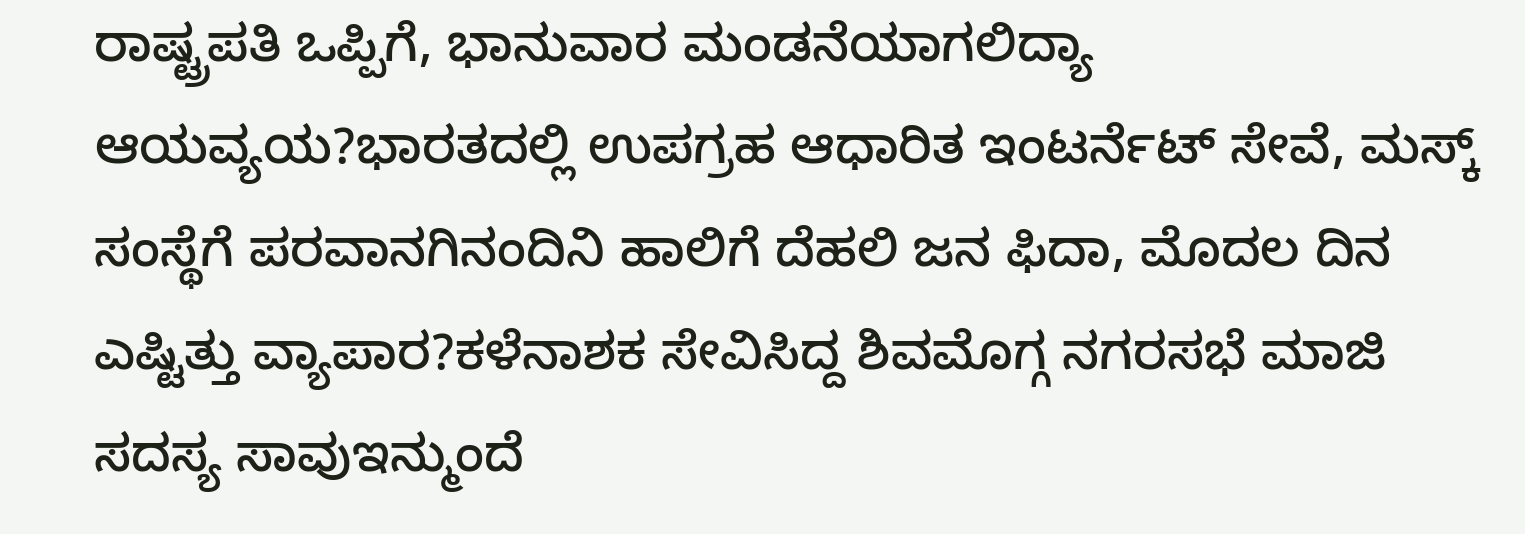ರಾಷ್ಟ್ರಪತಿ ಒಪ್ಪಿಗೆ, ಭಾನುವಾರ ಮಂಡನೆಯಾಗಲಿದ್ಯಾ ಆಯವ್ಯಯ?ಭಾರತದಲ್ಲಿ ಉಪಗ್ರಹ ಆಧಾರಿತ ಇಂಟರ್ನೆಟ್ ಸೇವೆ, ಮಸ್ಕ್ ಸಂಸ್ಥೆಗೆ ಪರವಾನಗಿನಂದಿನಿ ಹಾಲಿಗೆ ದೆಹಲಿ ಜನ ಫಿದಾ, ಮೊದಲ ದಿನ ಎಷ್ಟಿತ್ತು ವ್ಯಾಪಾರ?ಕಳೆನಾಶಕ ಸೇವಿಸಿದ್ದ ಶಿವಮೊಗ್ಗ ನಗರಸಭೆ ಮಾಜಿ ಸದಸ್ಯ ಸಾವುಇನ್ಮುಂದೆ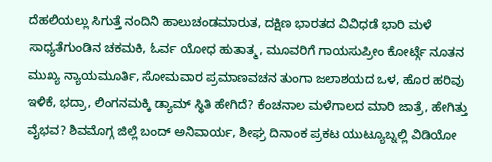ದೆಹಲಿಯಲ್ಲು ಸಿಗುತ್ತೆ ನಂದಿನಿ ಹಾಲುಚಂಡಮಾರುತ, ದಕ್ಷಿಣ ಭಾರತದ ವಿವಿಧಡೆ ಭಾರಿ ಮಳೆ ಸಾಧ್ಯತೆಗುಂಡಿನ ಚಕಮಕಿ, ಓರ್ವ ಯೋಧ ಹುತಾತ್ಮ, ಮೂವರಿಗೆ ಗಾಯಸುಪ್ರೀಂ ಕೋರ್ಟ್ಗೆ ನೂತನ ಮುಖ್ಯ ನ್ಯಾಯಮೂರ್ತಿ, ಸೋಮವಾರ ಪ್ರಮಾಣವಚನ ತುಂಗಾ ಜಲಾಶಯದ ಒಳ, ಹೊರ ಹರಿವು ಇಳಿಕೆ, ಭದ್ರಾ, ಲಿಂಗನಮಕ್ಕಿ ಡ್ಯಾಮ್ ಸ್ಥಿತಿ ಹೇಗಿದೆ? ಕೆಂಚನಾಲ ಮಳೆಗಾಲದ ಮಾರಿ ಜಾತ್ರೆ, ಹೇಗಿತ್ತು ವೈಭವ? ಶಿವಮೊಗ್ಗ ಜಿಲ್ಲೆ ಬಂದ್ ಅನಿವಾರ್ಯ, ಶೀಘ್ರ ದಿನಾಂಕ ಪ್ರಕಟ ಯುಟ್ಯೂಬ್ನಲ್ಲಿ ವಿಡಿಯೋ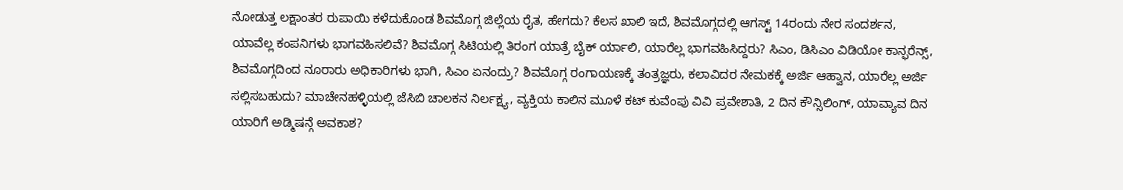ನೋಡುತ್ತ ಲಕ್ಷಾಂತರ ರುಪಾಯಿ ಕಳೆದುಕೊಂಡ ಶಿವಮೊಗ್ಗ ಜಿಲ್ಲೆಯ ರೈತ, ಹೇಗದು? ಕೆಲಸ ಖಾಲಿ ಇದೆ, ಶಿವಮೊಗ್ಗದಲ್ಲಿ ಆಗಸ್ಟ್ 14ರಂದು ನೇರ ಸಂದರ್ಶನ, ಯಾವೆಲ್ಲ ಕಂಪನಿಗಳು ಭಾಗವಹಿಸಲಿವೆ? ಶಿವಮೊಗ್ಗ ಸಿಟಿಯಲ್ಲಿ ತಿರಂಗ ಯಾತ್ರೆ ಬೈಕ್ ರ್ಯಾಲಿ, ಯಾರೆಲ್ಲ ಭಾಗವಹಿಸಿದ್ದರು? ಸಿಎಂ, ಡಿಸಿಎಂ ವಿಡಿಯೋ ಕಾನ್ಫರೆನ್ಸ್, ಶಿವಮೊಗ್ಗದಿಂದ ನೂರಾರು ಅಧಿಕಾರಿಗಳು ಭಾಗಿ, ಸಿಎಂ ಏನಂದ್ರು? ಶಿವಮೊಗ್ಗ ರಂಗಾಯಣಕ್ಕೆ ತಂತ್ರಜ್ಞರು, ಕಲಾವಿದರ ನೇಮಕಕ್ಕೆ ಅರ್ಜಿ ಆಹ್ವಾನ, ಯಾರೆಲ್ಲ ಅರ್ಜಿ ಸಲ್ಲಿಸಬಹುದು? ಮಾಚೇನಹಳ್ಳಿಯಲ್ಲಿ ಜೆಸಿಬಿ ಚಾಲಕನ ನಿರ್ಲಕ್ಷ್ಯ, ವ್ಯಕ್ತಿಯ ಕಾಲಿನ ಮೂಳೆ ಕಟ್ ಕುವೆಂಪು ವಿವಿ ಪ್ರವೇಶಾತಿ, 2 ದಿನ ಕೌನ್ಸಿಲಿಂಗ್, ಯಾವ್ಯಾವ ದಿನ ಯಾರಿಗೆ ಅಡ್ಮಿಷನ್ಗೆ ಅವಕಾಶ?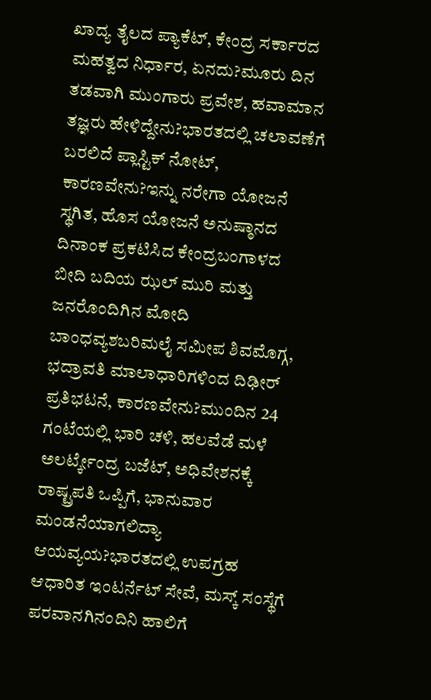ಖಾದ್ಯ ತೈಲದ ಪ್ಯಾಕೆಟ್, ಕೇಂದ್ರ ಸರ್ಕಾರದ ಮಹತ್ವದ ನಿರ್ಧಾರ, ಏನದು?ಮೂರು ದಿನ ತಡವಾಗಿ ಮುಂಗಾರು ಪ್ರವೇಶ, ಹವಾಮಾನ ತಜ್ಞರು ಹೇಳಿದ್ದೇನು?ಭಾರತದಲ್ಲಿ ಚಲಾವಣೆಗೆ ಬರಲಿದೆ ಪ್ಲಾಸ್ಟಿಕ್ ನೋಟ್, ಕಾರಣವೇನು?ಇನ್ನು ನರೇಗಾ ಯೋಜನೆ ಸ್ಥಗಿತ, ಹೊಸ ಯೋಜನೆ ಅನುಷ್ಠಾನದ ದಿನಾಂಕ ಪ್ರಕಟಿಸಿದ ಕೇಂದ್ರಬಂಗಾಳದ ಬೀದಿ ಬದಿಯ ಝಲ್ ಮುರಿ ಮತ್ತು ಜನರೊಂದಿಗಿನ ಮೋದಿ ಬಾಂಧವ್ಯಶಬರಿಮಲೈ ಸಮೀಪ ಶಿವಮೊಗ್ಗ, ಭದ್ರಾವತಿ ಮಾಲಾಧಾರಿಗಳಿಂದ ದಿಢೀರ್ ಪ್ರತಿಭಟನೆ, ಕಾರಣವೇನು?ಮುಂದಿನ 24 ಗಂಟೆಯಲ್ಲಿ ಭಾರಿ ಚಳಿ, ಹಲವೆಡೆ ಮಳೆ ಅಲರ್ಟ್ಕೇಂದ್ರ ಬಜೆಟ್, ಅಧಿವೇಶನಕ್ಕೆ ರಾಷ್ಟ್ರಪತಿ ಒಪ್ಪಿಗೆ, ಭಾನುವಾರ ಮಂಡನೆಯಾಗಲಿದ್ಯಾ ಆಯವ್ಯಯ?ಭಾರತದಲ್ಲಿ ಉಪಗ್ರಹ ಆಧಾರಿತ ಇಂಟರ್ನೆಟ್ ಸೇವೆ, ಮಸ್ಕ್ ಸಂಸ್ಥೆಗೆ ಪರವಾನಗಿನಂದಿನಿ ಹಾಲಿಗೆ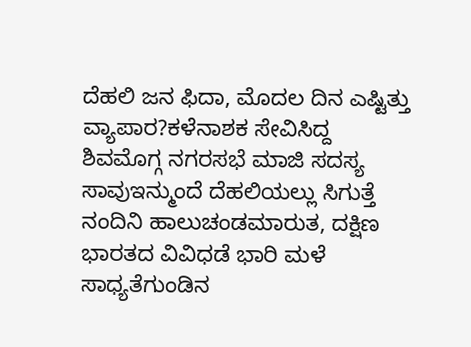ದೆಹಲಿ ಜನ ಫಿದಾ, ಮೊದಲ ದಿನ ಎಷ್ಟಿತ್ತು ವ್ಯಾಪಾರ?ಕಳೆನಾಶಕ ಸೇವಿಸಿದ್ದ ಶಿವಮೊಗ್ಗ ನಗರಸಭೆ ಮಾಜಿ ಸದಸ್ಯ ಸಾವುಇನ್ಮುಂದೆ ದೆಹಲಿಯಲ್ಲು ಸಿಗುತ್ತೆ ನಂದಿನಿ ಹಾಲುಚಂಡಮಾರುತ, ದಕ್ಷಿಣ ಭಾರತದ ವಿವಿಧಡೆ ಭಾರಿ ಮಳೆ ಸಾಧ್ಯತೆಗುಂಡಿನ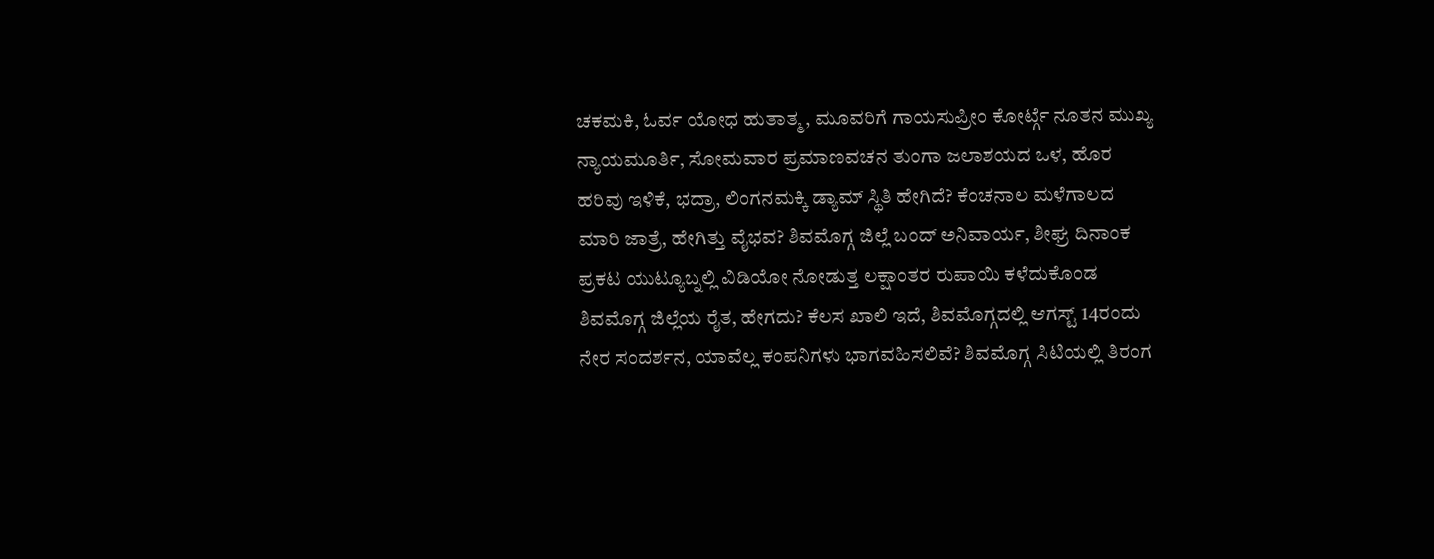ಚಕಮಕಿ, ಓರ್ವ ಯೋಧ ಹುತಾತ್ಮ, ಮೂವರಿಗೆ ಗಾಯಸುಪ್ರೀಂ ಕೋರ್ಟ್ಗೆ ನೂತನ ಮುಖ್ಯ ನ್ಯಾಯಮೂರ್ತಿ, ಸೋಮವಾರ ಪ್ರಮಾಣವಚನ ತುಂಗಾ ಜಲಾಶಯದ ಒಳ, ಹೊರ ಹರಿವು ಇಳಿಕೆ, ಭದ್ರಾ, ಲಿಂಗನಮಕ್ಕಿ ಡ್ಯಾಮ್ ಸ್ಥಿತಿ ಹೇಗಿದೆ? ಕೆಂಚನಾಲ ಮಳೆಗಾಲದ ಮಾರಿ ಜಾತ್ರೆ, ಹೇಗಿತ್ತು ವೈಭವ? ಶಿವಮೊಗ್ಗ ಜಿಲ್ಲೆ ಬಂದ್ ಅನಿವಾರ್ಯ, ಶೀಘ್ರ ದಿನಾಂಕ ಪ್ರಕಟ ಯುಟ್ಯೂಬ್ನಲ್ಲಿ ವಿಡಿಯೋ ನೋಡುತ್ತ ಲಕ್ಷಾಂತರ ರುಪಾಯಿ ಕಳೆದುಕೊಂಡ ಶಿವಮೊಗ್ಗ ಜಿಲ್ಲೆಯ ರೈತ, ಹೇಗದು? ಕೆಲಸ ಖಾಲಿ ಇದೆ, ಶಿವಮೊಗ್ಗದಲ್ಲಿ ಆಗಸ್ಟ್ 14ರಂದು ನೇರ ಸಂದರ್ಶನ, ಯಾವೆಲ್ಲ ಕಂಪನಿಗಳು ಭಾಗವಹಿಸಲಿವೆ? ಶಿವಮೊಗ್ಗ ಸಿಟಿಯಲ್ಲಿ ತಿರಂಗ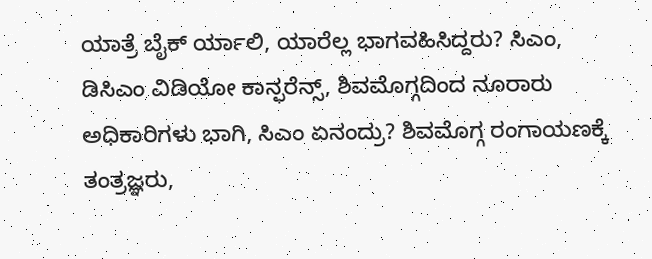ಯಾತ್ರೆ ಬೈಕ್ ರ್ಯಾಲಿ, ಯಾರೆಲ್ಲ ಭಾಗವಹಿಸಿದ್ದರು? ಸಿಎಂ, ಡಿಸಿಎಂ ವಿಡಿಯೋ ಕಾನ್ಫರೆನ್ಸ್, ಶಿವಮೊಗ್ಗದಿಂದ ನೂರಾರು ಅಧಿಕಾರಿಗಳು ಭಾಗಿ, ಸಿಎಂ ಏನಂದ್ರು? ಶಿವಮೊಗ್ಗ ರಂಗಾಯಣಕ್ಕೆ ತಂತ್ರಜ್ಞರು,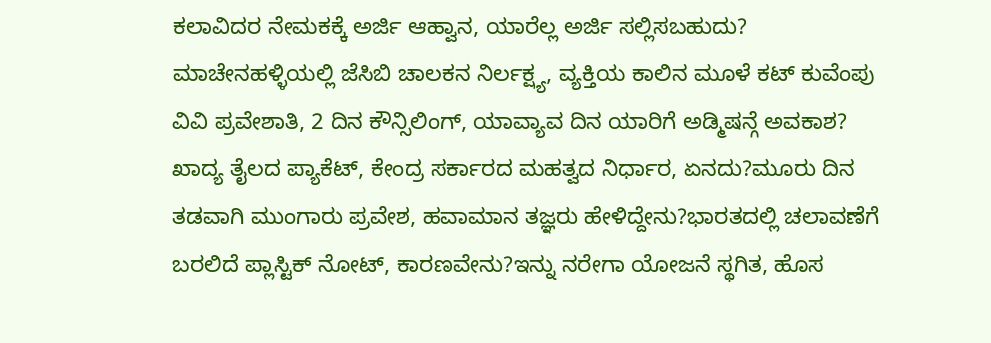ಕಲಾವಿದರ ನೇಮಕಕ್ಕೆ ಅರ್ಜಿ ಆಹ್ವಾನ, ಯಾರೆಲ್ಲ ಅರ್ಜಿ ಸಲ್ಲಿಸಬಹುದು? ಮಾಚೇನಹಳ್ಳಿಯಲ್ಲಿ ಜೆಸಿಬಿ ಚಾಲಕನ ನಿರ್ಲಕ್ಷ್ಯ, ವ್ಯಕ್ತಿಯ ಕಾಲಿನ ಮೂಳೆ ಕಟ್ ಕುವೆಂಪು ವಿವಿ ಪ್ರವೇಶಾತಿ, 2 ದಿನ ಕೌನ್ಸಿಲಿಂಗ್, ಯಾವ್ಯಾವ ದಿನ ಯಾರಿಗೆ ಅಡ್ಮಿಷನ್ಗೆ ಅವಕಾಶ?
ಖಾದ್ಯ ತೈಲದ ಪ್ಯಾಕೆಟ್, ಕೇಂದ್ರ ಸರ್ಕಾರದ ಮಹತ್ವದ ನಿರ್ಧಾರ, ಏನದು?ಮೂರು ದಿನ ತಡವಾಗಿ ಮುಂಗಾರು ಪ್ರವೇಶ, ಹವಾಮಾನ ತಜ್ಞರು ಹೇಳಿದ್ದೇನು?ಭಾರತದಲ್ಲಿ ಚಲಾವಣೆಗೆ ಬರಲಿದೆ ಪ್ಲಾಸ್ಟಿಕ್ ನೋಟ್, ಕಾರಣವೇನು?ಇನ್ನು ನರೇಗಾ ಯೋಜನೆ ಸ್ಥಗಿತ, ಹೊಸ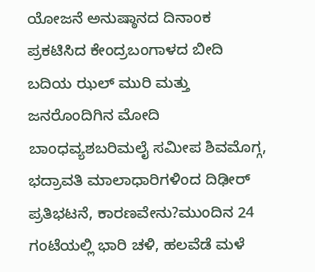ಯೋಜನೆ ಅನುಷ್ಠಾನದ ದಿನಾಂಕ ಪ್ರಕಟಿಸಿದ ಕೇಂದ್ರಬಂಗಾಳದ ಬೀದಿ ಬದಿಯ ಝಲ್ ಮುರಿ ಮತ್ತು ಜನರೊಂದಿಗಿನ ಮೋದಿ ಬಾಂಧವ್ಯಶಬರಿಮಲೈ ಸಮೀಪ ಶಿವಮೊಗ್ಗ, ಭದ್ರಾವತಿ ಮಾಲಾಧಾರಿಗಳಿಂದ ದಿಢೀರ್ ಪ್ರತಿಭಟನೆ, ಕಾರಣವೇನು?ಮುಂದಿನ 24 ಗಂಟೆಯಲ್ಲಿ ಭಾರಿ ಚಳಿ, ಹಲವೆಡೆ ಮಳೆ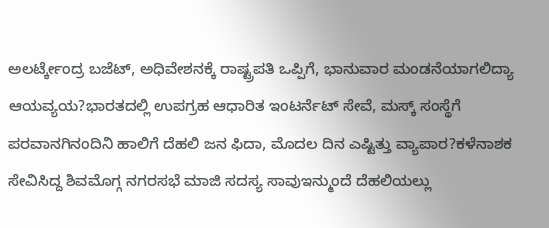ಅಲರ್ಟ್ಕೇಂದ್ರ ಬಜೆಟ್, ಅಧಿವೇಶನಕ್ಕೆ ರಾಷ್ಟ್ರಪತಿ ಒಪ್ಪಿಗೆ, ಭಾನುವಾರ ಮಂಡನೆಯಾಗಲಿದ್ಯಾ ಆಯವ್ಯಯ?ಭಾರತದಲ್ಲಿ ಉಪಗ್ರಹ ಆಧಾರಿತ ಇಂಟರ್ನೆಟ್ ಸೇವೆ, ಮಸ್ಕ್ ಸಂಸ್ಥೆಗೆ ಪರವಾನಗಿನಂದಿನಿ ಹಾಲಿಗೆ ದೆಹಲಿ ಜನ ಫಿದಾ, ಮೊದಲ ದಿನ ಎಷ್ಟಿತ್ತು ವ್ಯಾಪಾರ?ಕಳೆನಾಶಕ ಸೇವಿಸಿದ್ದ ಶಿವಮೊಗ್ಗ ನಗರಸಭೆ ಮಾಜಿ ಸದಸ್ಯ ಸಾವುಇನ್ಮುಂದೆ ದೆಹಲಿಯಲ್ಲು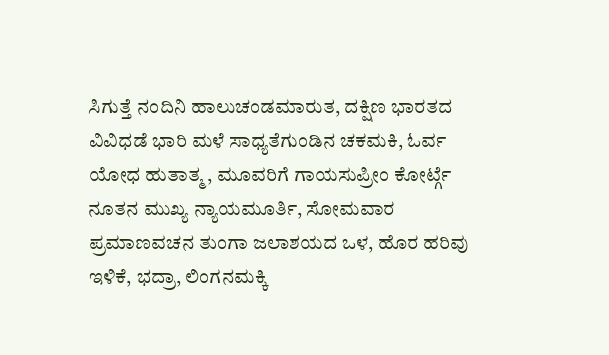ಸಿಗುತ್ತೆ ನಂದಿನಿ ಹಾಲುಚಂಡಮಾರುತ, ದಕ್ಷಿಣ ಭಾರತದ ವಿವಿಧಡೆ ಭಾರಿ ಮಳೆ ಸಾಧ್ಯತೆಗುಂಡಿನ ಚಕಮಕಿ, ಓರ್ವ ಯೋಧ ಹುತಾತ್ಮ, ಮೂವರಿಗೆ ಗಾಯಸುಪ್ರೀಂ ಕೋರ್ಟ್ಗೆ ನೂತನ ಮುಖ್ಯ ನ್ಯಾಯಮೂರ್ತಿ, ಸೋಮವಾರ ಪ್ರಮಾಣವಚನ ತುಂಗಾ ಜಲಾಶಯದ ಒಳ, ಹೊರ ಹರಿವು ಇಳಿಕೆ, ಭದ್ರಾ, ಲಿಂಗನಮಕ್ಕಿ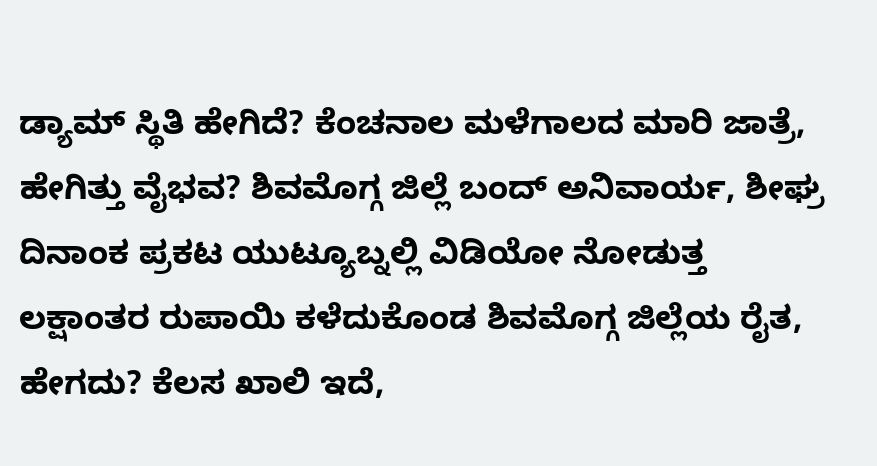ಡ್ಯಾಮ್ ಸ್ಥಿತಿ ಹೇಗಿದೆ? ಕೆಂಚನಾಲ ಮಳೆಗಾಲದ ಮಾರಿ ಜಾತ್ರೆ, ಹೇಗಿತ್ತು ವೈಭವ? ಶಿವಮೊಗ್ಗ ಜಿಲ್ಲೆ ಬಂದ್ ಅನಿವಾರ್ಯ, ಶೀಘ್ರ ದಿನಾಂಕ ಪ್ರಕಟ ಯುಟ್ಯೂಬ್ನಲ್ಲಿ ವಿಡಿಯೋ ನೋಡುತ್ತ ಲಕ್ಷಾಂತರ ರುಪಾಯಿ ಕಳೆದುಕೊಂಡ ಶಿವಮೊಗ್ಗ ಜಿಲ್ಲೆಯ ರೈತ, ಹೇಗದು? ಕೆಲಸ ಖಾಲಿ ಇದೆ,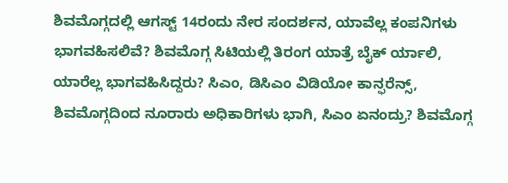ಶಿವಮೊಗ್ಗದಲ್ಲಿ ಆಗಸ್ಟ್ 14ರಂದು ನೇರ ಸಂದರ್ಶನ, ಯಾವೆಲ್ಲ ಕಂಪನಿಗಳು ಭಾಗವಹಿಸಲಿವೆ? ಶಿವಮೊಗ್ಗ ಸಿಟಿಯಲ್ಲಿ ತಿರಂಗ ಯಾತ್ರೆ ಬೈಕ್ ರ್ಯಾಲಿ, ಯಾರೆಲ್ಲ ಭಾಗವಹಿಸಿದ್ದರು? ಸಿಎಂ, ಡಿಸಿಎಂ ವಿಡಿಯೋ ಕಾನ್ಫರೆನ್ಸ್, ಶಿವಮೊಗ್ಗದಿಂದ ನೂರಾರು ಅಧಿಕಾರಿಗಳು ಭಾಗಿ, ಸಿಎಂ ಏನಂದ್ರು? ಶಿವಮೊಗ್ಗ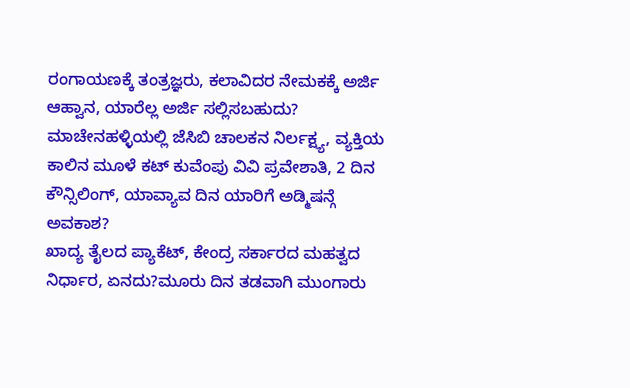ರಂಗಾಯಣಕ್ಕೆ ತಂತ್ರಜ್ಞರು, ಕಲಾವಿದರ ನೇಮಕಕ್ಕೆ ಅರ್ಜಿ ಆಹ್ವಾನ, ಯಾರೆಲ್ಲ ಅರ್ಜಿ ಸಲ್ಲಿಸಬಹುದು? ಮಾಚೇನಹಳ್ಳಿಯಲ್ಲಿ ಜೆಸಿಬಿ ಚಾಲಕನ ನಿರ್ಲಕ್ಷ್ಯ, ವ್ಯಕ್ತಿಯ ಕಾಲಿನ ಮೂಳೆ ಕಟ್ ಕುವೆಂಪು ವಿವಿ ಪ್ರವೇಶಾತಿ, 2 ದಿನ ಕೌನ್ಸಿಲಿಂಗ್, ಯಾವ್ಯಾವ ದಿನ ಯಾರಿಗೆ ಅಡ್ಮಿಷನ್ಗೆ ಅವಕಾಶ?
ಖಾದ್ಯ ತೈಲದ ಪ್ಯಾಕೆಟ್, ಕೇಂದ್ರ ಸರ್ಕಾರದ ಮಹತ್ವದ ನಿರ್ಧಾರ, ಏನದು?ಮೂರು ದಿನ ತಡವಾಗಿ ಮುಂಗಾರು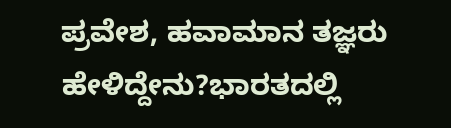ಪ್ರವೇಶ, ಹವಾಮಾನ ತಜ್ಞರು ಹೇಳಿದ್ದೇನು?ಭಾರತದಲ್ಲಿ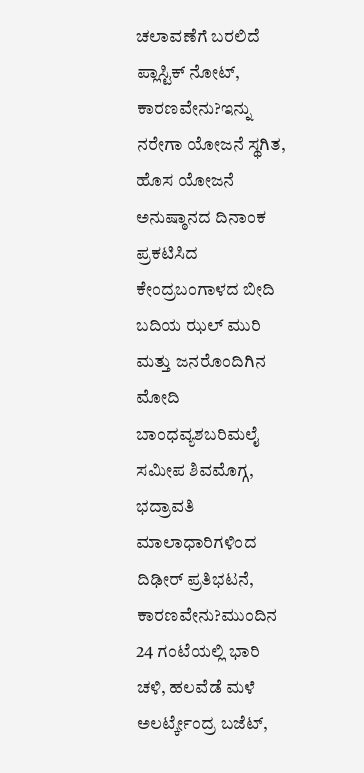ಚಲಾವಣೆಗೆ ಬರಲಿದೆ ಪ್ಲಾಸ್ಟಿಕ್ ನೋಟ್, ಕಾರಣವೇನು?ಇನ್ನು ನರೇಗಾ ಯೋಜನೆ ಸ್ಥಗಿತ, ಹೊಸ ಯೋಜನೆ ಅನುಷ್ಠಾನದ ದಿನಾಂಕ ಪ್ರಕಟಿಸಿದ ಕೇಂದ್ರಬಂಗಾಳದ ಬೀದಿ ಬದಿಯ ಝಲ್ ಮುರಿ ಮತ್ತು ಜನರೊಂದಿಗಿನ ಮೋದಿ ಬಾಂಧವ್ಯಶಬರಿಮಲೈ ಸಮೀಪ ಶಿವಮೊಗ್ಗ, ಭದ್ರಾವತಿ ಮಾಲಾಧಾರಿಗಳಿಂದ ದಿಢೀರ್ ಪ್ರತಿಭಟನೆ, ಕಾರಣವೇನು?ಮುಂದಿನ 24 ಗಂಟೆಯಲ್ಲಿ ಭಾರಿ ಚಳಿ, ಹಲವೆಡೆ ಮಳೆ ಅಲರ್ಟ್ಕೇಂದ್ರ ಬಜೆಟ್,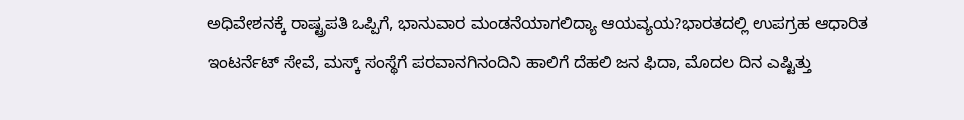ಅಧಿವೇಶನಕ್ಕೆ ರಾಷ್ಟ್ರಪತಿ ಒಪ್ಪಿಗೆ, ಭಾನುವಾರ ಮಂಡನೆಯಾಗಲಿದ್ಯಾ ಆಯವ್ಯಯ?ಭಾರತದಲ್ಲಿ ಉಪಗ್ರಹ ಆಧಾರಿತ ಇಂಟರ್ನೆಟ್ ಸೇವೆ, ಮಸ್ಕ್ ಸಂಸ್ಥೆಗೆ ಪರವಾನಗಿನಂದಿನಿ ಹಾಲಿಗೆ ದೆಹಲಿ ಜನ ಫಿದಾ, ಮೊದಲ ದಿನ ಎಷ್ಟಿತ್ತು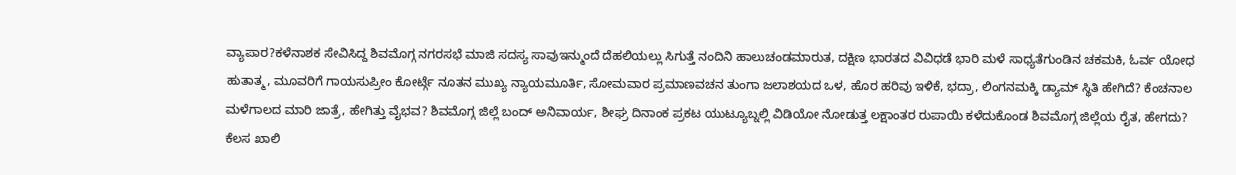ವ್ಯಾಪಾರ?ಕಳೆನಾಶಕ ಸೇವಿಸಿದ್ದ ಶಿವಮೊಗ್ಗ ನಗರಸಭೆ ಮಾಜಿ ಸದಸ್ಯ ಸಾವುಇನ್ಮುಂದೆ ದೆಹಲಿಯಲ್ಲು ಸಿಗುತ್ತೆ ನಂದಿನಿ ಹಾಲುಚಂಡಮಾರುತ, ದಕ್ಷಿಣ ಭಾರತದ ವಿವಿಧಡೆ ಭಾರಿ ಮಳೆ ಸಾಧ್ಯತೆಗುಂಡಿನ ಚಕಮಕಿ, ಓರ್ವ ಯೋಧ ಹುತಾತ್ಮ, ಮೂವರಿಗೆ ಗಾಯಸುಪ್ರೀಂ ಕೋರ್ಟ್ಗೆ ನೂತನ ಮುಖ್ಯ ನ್ಯಾಯಮೂರ್ತಿ, ಸೋಮವಾರ ಪ್ರಮಾಣವಚನ ತುಂಗಾ ಜಲಾಶಯದ ಒಳ, ಹೊರ ಹರಿವು ಇಳಿಕೆ, ಭದ್ರಾ, ಲಿಂಗನಮಕ್ಕಿ ಡ್ಯಾಮ್ ಸ್ಥಿತಿ ಹೇಗಿದೆ? ಕೆಂಚನಾಲ ಮಳೆಗಾಲದ ಮಾರಿ ಜಾತ್ರೆ, ಹೇಗಿತ್ತು ವೈಭವ? ಶಿವಮೊಗ್ಗ ಜಿಲ್ಲೆ ಬಂದ್ ಅನಿವಾರ್ಯ, ಶೀಘ್ರ ದಿನಾಂಕ ಪ್ರಕಟ ಯುಟ್ಯೂಬ್ನಲ್ಲಿ ವಿಡಿಯೋ ನೋಡುತ್ತ ಲಕ್ಷಾಂತರ ರುಪಾಯಿ ಕಳೆದುಕೊಂಡ ಶಿವಮೊಗ್ಗ ಜಿಲ್ಲೆಯ ರೈತ, ಹೇಗದು? ಕೆಲಸ ಖಾಲಿ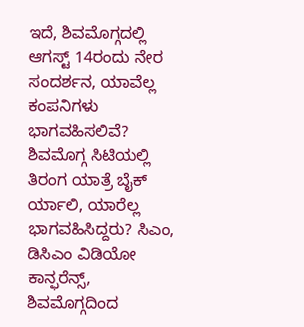ಇದೆ, ಶಿವಮೊಗ್ಗದಲ್ಲಿ ಆಗಸ್ಟ್ 14ರಂದು ನೇರ ಸಂದರ್ಶನ, ಯಾವೆಲ್ಲ ಕಂಪನಿಗಳು ಭಾಗವಹಿಸಲಿವೆ? ಶಿವಮೊಗ್ಗ ಸಿಟಿಯಲ್ಲಿ ತಿರಂಗ ಯಾತ್ರೆ ಬೈಕ್ ರ್ಯಾಲಿ, ಯಾರೆಲ್ಲ ಭಾಗವಹಿಸಿದ್ದರು? ಸಿಎಂ, ಡಿಸಿಎಂ ವಿಡಿಯೋ ಕಾನ್ಫರೆನ್ಸ್, ಶಿವಮೊಗ್ಗದಿಂದ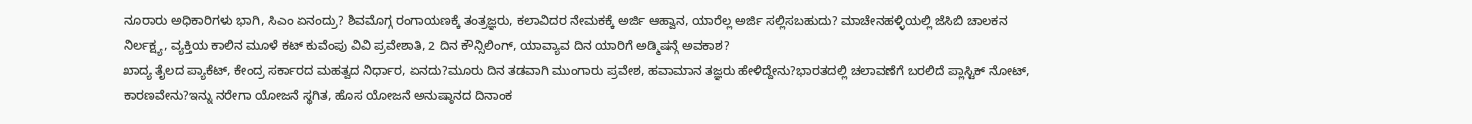ನೂರಾರು ಅಧಿಕಾರಿಗಳು ಭಾಗಿ, ಸಿಎಂ ಏನಂದ್ರು? ಶಿವಮೊಗ್ಗ ರಂಗಾಯಣಕ್ಕೆ ತಂತ್ರಜ್ಞರು, ಕಲಾವಿದರ ನೇಮಕಕ್ಕೆ ಅರ್ಜಿ ಆಹ್ವಾನ, ಯಾರೆಲ್ಲ ಅರ್ಜಿ ಸಲ್ಲಿಸಬಹುದು? ಮಾಚೇನಹಳ್ಳಿಯಲ್ಲಿ ಜೆಸಿಬಿ ಚಾಲಕನ ನಿರ್ಲಕ್ಷ್ಯ, ವ್ಯಕ್ತಿಯ ಕಾಲಿನ ಮೂಳೆ ಕಟ್ ಕುವೆಂಪು ವಿವಿ ಪ್ರವೇಶಾತಿ, 2 ದಿನ ಕೌನ್ಸಿಲಿಂಗ್, ಯಾವ್ಯಾವ ದಿನ ಯಾರಿಗೆ ಅಡ್ಮಿಷನ್ಗೆ ಅವಕಾಶ?
ಖಾದ್ಯ ತೈಲದ ಪ್ಯಾಕೆಟ್, ಕೇಂದ್ರ ಸರ್ಕಾರದ ಮಹತ್ವದ ನಿರ್ಧಾರ, ಏನದು?ಮೂರು ದಿನ ತಡವಾಗಿ ಮುಂಗಾರು ಪ್ರವೇಶ, ಹವಾಮಾನ ತಜ್ಞರು ಹೇಳಿದ್ದೇನು?ಭಾರತದಲ್ಲಿ ಚಲಾವಣೆಗೆ ಬರಲಿದೆ ಪ್ಲಾಸ್ಟಿಕ್ ನೋಟ್, ಕಾರಣವೇನು?ಇನ್ನು ನರೇಗಾ ಯೋಜನೆ ಸ್ಥಗಿತ, ಹೊಸ ಯೋಜನೆ ಅನುಷ್ಠಾನದ ದಿನಾಂಕ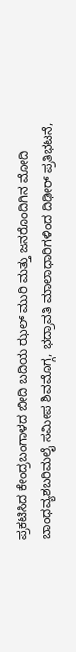ಪ್ರಕಟಿಸಿದ ಕೇಂದ್ರಬಂಗಾಳದ ಬೀದಿ ಬದಿಯ ಝಲ್ ಮುರಿ ಮತ್ತು ಜನರೊಂದಿಗಿನ ಮೋದಿ ಬಾಂಧವ್ಯಶಬರಿಮಲೈ ಸಮೀಪ ಶಿವಮೊಗ್ಗ, ಭದ್ರಾವತಿ ಮಾಲಾಧಾರಿಗಳಿಂದ ದಿಢೀರ್ ಪ್ರತಿಭಟನೆ,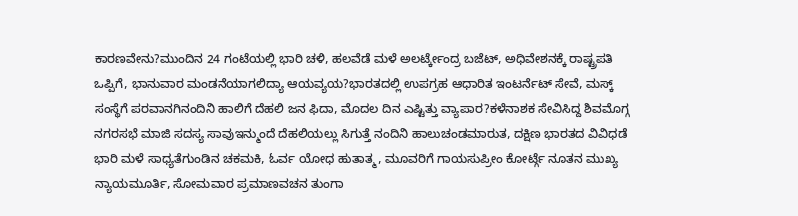ಕಾರಣವೇನು?ಮುಂದಿನ 24 ಗಂಟೆಯಲ್ಲಿ ಭಾರಿ ಚಳಿ, ಹಲವೆಡೆ ಮಳೆ ಅಲರ್ಟ್ಕೇಂದ್ರ ಬಜೆಟ್, ಅಧಿವೇಶನಕ್ಕೆ ರಾಷ್ಟ್ರಪತಿ ಒಪ್ಪಿಗೆ, ಭಾನುವಾರ ಮಂಡನೆಯಾಗಲಿದ್ಯಾ ಆಯವ್ಯಯ?ಭಾರತದಲ್ಲಿ ಉಪಗ್ರಹ ಆಧಾರಿತ ಇಂಟರ್ನೆಟ್ ಸೇವೆ, ಮಸ್ಕ್ ಸಂಸ್ಥೆಗೆ ಪರವಾನಗಿನಂದಿನಿ ಹಾಲಿಗೆ ದೆಹಲಿ ಜನ ಫಿದಾ, ಮೊದಲ ದಿನ ಎಷ್ಟಿತ್ತು ವ್ಯಾಪಾರ?ಕಳೆನಾಶಕ ಸೇವಿಸಿದ್ದ ಶಿವಮೊಗ್ಗ ನಗರಸಭೆ ಮಾಜಿ ಸದಸ್ಯ ಸಾವುಇನ್ಮುಂದೆ ದೆಹಲಿಯಲ್ಲು ಸಿಗುತ್ತೆ ನಂದಿನಿ ಹಾಲುಚಂಡಮಾರುತ, ದಕ್ಷಿಣ ಭಾರತದ ವಿವಿಧಡೆ ಭಾರಿ ಮಳೆ ಸಾಧ್ಯತೆಗುಂಡಿನ ಚಕಮಕಿ, ಓರ್ವ ಯೋಧ ಹುತಾತ್ಮ, ಮೂವರಿಗೆ ಗಾಯಸುಪ್ರೀಂ ಕೋರ್ಟ್ಗೆ ನೂತನ ಮುಖ್ಯ ನ್ಯಾಯಮೂರ್ತಿ, ಸೋಮವಾರ ಪ್ರಮಾಣವಚನ ತುಂಗಾ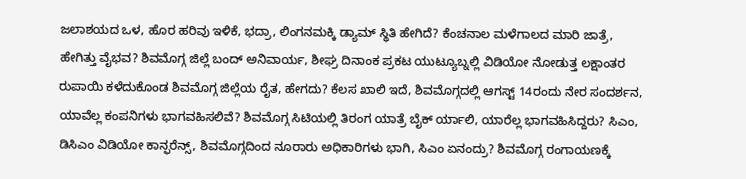ಜಲಾಶಯದ ಒಳ, ಹೊರ ಹರಿವು ಇಳಿಕೆ, ಭದ್ರಾ, ಲಿಂಗನಮಕ್ಕಿ ಡ್ಯಾಮ್ ಸ್ಥಿತಿ ಹೇಗಿದೆ? ಕೆಂಚನಾಲ ಮಳೆಗಾಲದ ಮಾರಿ ಜಾತ್ರೆ, ಹೇಗಿತ್ತು ವೈಭವ? ಶಿವಮೊಗ್ಗ ಜಿಲ್ಲೆ ಬಂದ್ ಅನಿವಾರ್ಯ, ಶೀಘ್ರ ದಿನಾಂಕ ಪ್ರಕಟ ಯುಟ್ಯೂಬ್ನಲ್ಲಿ ವಿಡಿಯೋ ನೋಡುತ್ತ ಲಕ್ಷಾಂತರ ರುಪಾಯಿ ಕಳೆದುಕೊಂಡ ಶಿವಮೊಗ್ಗ ಜಿಲ್ಲೆಯ ರೈತ, ಹೇಗದು? ಕೆಲಸ ಖಾಲಿ ಇದೆ, ಶಿವಮೊಗ್ಗದಲ್ಲಿ ಆಗಸ್ಟ್ 14ರಂದು ನೇರ ಸಂದರ್ಶನ, ಯಾವೆಲ್ಲ ಕಂಪನಿಗಳು ಭಾಗವಹಿಸಲಿವೆ? ಶಿವಮೊಗ್ಗ ಸಿಟಿಯಲ್ಲಿ ತಿರಂಗ ಯಾತ್ರೆ ಬೈಕ್ ರ್ಯಾಲಿ, ಯಾರೆಲ್ಲ ಭಾಗವಹಿಸಿದ್ದರು? ಸಿಎಂ, ಡಿಸಿಎಂ ವಿಡಿಯೋ ಕಾನ್ಫರೆನ್ಸ್, ಶಿವಮೊಗ್ಗದಿಂದ ನೂರಾರು ಅಧಿಕಾರಿಗಳು ಭಾಗಿ, ಸಿಎಂ ಏನಂದ್ರು? ಶಿವಮೊಗ್ಗ ರಂಗಾಯಣಕ್ಕೆ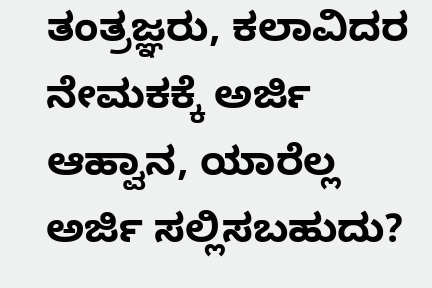ತಂತ್ರಜ್ಞರು, ಕಲಾವಿದರ ನೇಮಕಕ್ಕೆ ಅರ್ಜಿ ಆಹ್ವಾನ, ಯಾರೆಲ್ಲ ಅರ್ಜಿ ಸಲ್ಲಿಸಬಹುದು?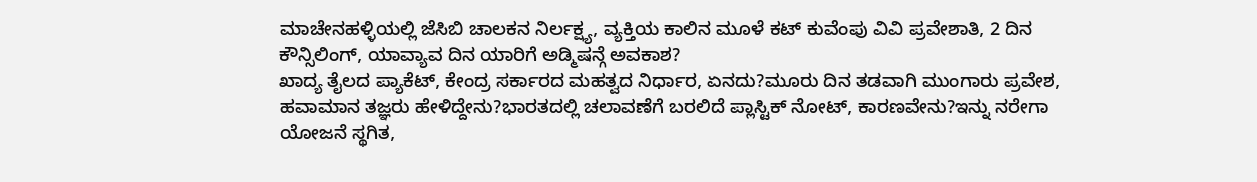ಮಾಚೇನಹಳ್ಳಿಯಲ್ಲಿ ಜೆಸಿಬಿ ಚಾಲಕನ ನಿರ್ಲಕ್ಷ್ಯ, ವ್ಯಕ್ತಿಯ ಕಾಲಿನ ಮೂಳೆ ಕಟ್ ಕುವೆಂಪು ವಿವಿ ಪ್ರವೇಶಾತಿ, 2 ದಿನ ಕೌನ್ಸಿಲಿಂಗ್, ಯಾವ್ಯಾವ ದಿನ ಯಾರಿಗೆ ಅಡ್ಮಿಷನ್ಗೆ ಅವಕಾಶ?
ಖಾದ್ಯ ತೈಲದ ಪ್ಯಾಕೆಟ್, ಕೇಂದ್ರ ಸರ್ಕಾರದ ಮಹತ್ವದ ನಿರ್ಧಾರ, ಏನದು?ಮೂರು ದಿನ ತಡವಾಗಿ ಮುಂಗಾರು ಪ್ರವೇಶ, ಹವಾಮಾನ ತಜ್ಞರು ಹೇಳಿದ್ದೇನು?ಭಾರತದಲ್ಲಿ ಚಲಾವಣೆಗೆ ಬರಲಿದೆ ಪ್ಲಾಸ್ಟಿಕ್ ನೋಟ್, ಕಾರಣವೇನು?ಇನ್ನು ನರೇಗಾ ಯೋಜನೆ ಸ್ಥಗಿತ,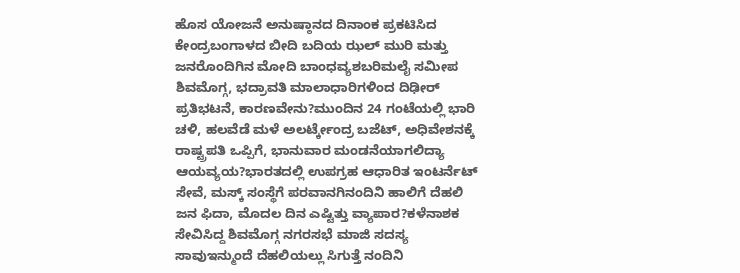ಹೊಸ ಯೋಜನೆ ಅನುಷ್ಠಾನದ ದಿನಾಂಕ ಪ್ರಕಟಿಸಿದ ಕೇಂದ್ರಬಂಗಾಳದ ಬೀದಿ ಬದಿಯ ಝಲ್ ಮುರಿ ಮತ್ತು ಜನರೊಂದಿಗಿನ ಮೋದಿ ಬಾಂಧವ್ಯಶಬರಿಮಲೈ ಸಮೀಪ ಶಿವಮೊಗ್ಗ, ಭದ್ರಾವತಿ ಮಾಲಾಧಾರಿಗಳಿಂದ ದಿಢೀರ್ ಪ್ರತಿಭಟನೆ, ಕಾರಣವೇನು?ಮುಂದಿನ 24 ಗಂಟೆಯಲ್ಲಿ ಭಾರಿ ಚಳಿ, ಹಲವೆಡೆ ಮಳೆ ಅಲರ್ಟ್ಕೇಂದ್ರ ಬಜೆಟ್, ಅಧಿವೇಶನಕ್ಕೆ ರಾಷ್ಟ್ರಪತಿ ಒಪ್ಪಿಗೆ, ಭಾನುವಾರ ಮಂಡನೆಯಾಗಲಿದ್ಯಾ ಆಯವ್ಯಯ?ಭಾರತದಲ್ಲಿ ಉಪಗ್ರಹ ಆಧಾರಿತ ಇಂಟರ್ನೆಟ್ ಸೇವೆ, ಮಸ್ಕ್ ಸಂಸ್ಥೆಗೆ ಪರವಾನಗಿನಂದಿನಿ ಹಾಲಿಗೆ ದೆಹಲಿ ಜನ ಫಿದಾ, ಮೊದಲ ದಿನ ಎಷ್ಟಿತ್ತು ವ್ಯಾಪಾರ?ಕಳೆನಾಶಕ ಸೇವಿಸಿದ್ದ ಶಿವಮೊಗ್ಗ ನಗರಸಭೆ ಮಾಜಿ ಸದಸ್ಯ ಸಾವುಇನ್ಮುಂದೆ ದೆಹಲಿಯಲ್ಲು ಸಿಗುತ್ತೆ ನಂದಿನಿ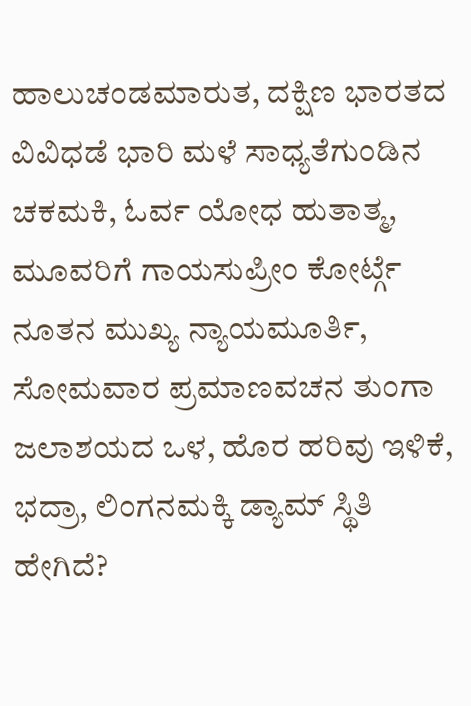ಹಾಲುಚಂಡಮಾರುತ, ದಕ್ಷಿಣ ಭಾರತದ ವಿವಿಧಡೆ ಭಾರಿ ಮಳೆ ಸಾಧ್ಯತೆಗುಂಡಿನ ಚಕಮಕಿ, ಓರ್ವ ಯೋಧ ಹುತಾತ್ಮ, ಮೂವರಿಗೆ ಗಾಯಸುಪ್ರೀಂ ಕೋರ್ಟ್ಗೆ ನೂತನ ಮುಖ್ಯ ನ್ಯಾಯಮೂರ್ತಿ, ಸೋಮವಾರ ಪ್ರಮಾಣವಚನ ತುಂಗಾ ಜಲಾಶಯದ ಒಳ, ಹೊರ ಹರಿವು ಇಳಿಕೆ, ಭದ್ರಾ, ಲಿಂಗನಮಕ್ಕಿ ಡ್ಯಾಮ್ ಸ್ಥಿತಿ ಹೇಗಿದೆ?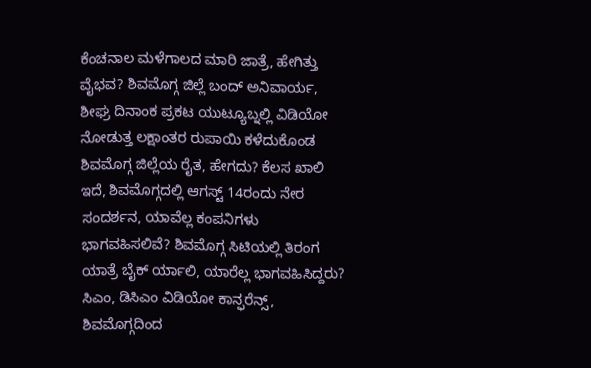ಕೆಂಚನಾಲ ಮಳೆಗಾಲದ ಮಾರಿ ಜಾತ್ರೆ, ಹೇಗಿತ್ತು ವೈಭವ? ಶಿವಮೊಗ್ಗ ಜಿಲ್ಲೆ ಬಂದ್ ಅನಿವಾರ್ಯ, ಶೀಘ್ರ ದಿನಾಂಕ ಪ್ರಕಟ ಯುಟ್ಯೂಬ್ನಲ್ಲಿ ವಿಡಿಯೋ ನೋಡುತ್ತ ಲಕ್ಷಾಂತರ ರುಪಾಯಿ ಕಳೆದುಕೊಂಡ ಶಿವಮೊಗ್ಗ ಜಿಲ್ಲೆಯ ರೈತ, ಹೇಗದು? ಕೆಲಸ ಖಾಲಿ ಇದೆ, ಶಿವಮೊಗ್ಗದಲ್ಲಿ ಆಗಸ್ಟ್ 14ರಂದು ನೇರ ಸಂದರ್ಶನ, ಯಾವೆಲ್ಲ ಕಂಪನಿಗಳು ಭಾಗವಹಿಸಲಿವೆ? ಶಿವಮೊಗ್ಗ ಸಿಟಿಯಲ್ಲಿ ತಿರಂಗ ಯಾತ್ರೆ ಬೈಕ್ ರ್ಯಾಲಿ, ಯಾರೆಲ್ಲ ಭಾಗವಹಿಸಿದ್ದರು? ಸಿಎಂ, ಡಿಸಿಎಂ ವಿಡಿಯೋ ಕಾನ್ಫರೆನ್ಸ್, ಶಿವಮೊಗ್ಗದಿಂದ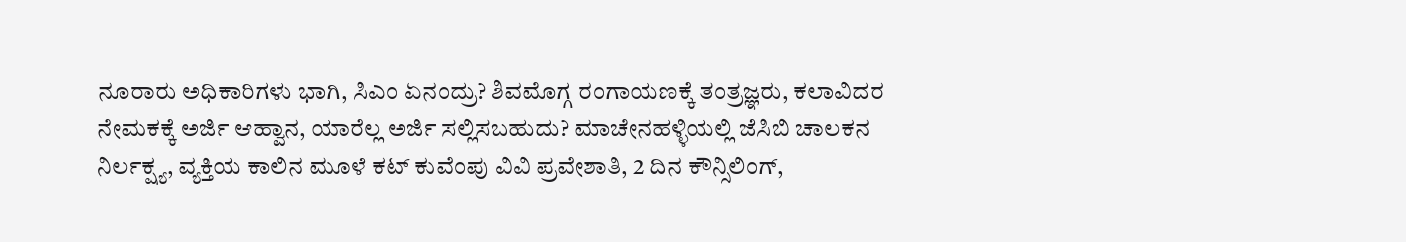ನೂರಾರು ಅಧಿಕಾರಿಗಳು ಭಾಗಿ, ಸಿಎಂ ಏನಂದ್ರು? ಶಿವಮೊಗ್ಗ ರಂಗಾಯಣಕ್ಕೆ ತಂತ್ರಜ್ಞರು, ಕಲಾವಿದರ ನೇಮಕಕ್ಕೆ ಅರ್ಜಿ ಆಹ್ವಾನ, ಯಾರೆಲ್ಲ ಅರ್ಜಿ ಸಲ್ಲಿಸಬಹುದು? ಮಾಚೇನಹಳ್ಳಿಯಲ್ಲಿ ಜೆಸಿಬಿ ಚಾಲಕನ ನಿರ್ಲಕ್ಷ್ಯ, ವ್ಯಕ್ತಿಯ ಕಾಲಿನ ಮೂಳೆ ಕಟ್ ಕುವೆಂಪು ವಿವಿ ಪ್ರವೇಶಾತಿ, 2 ದಿನ ಕೌನ್ಸಿಲಿಂಗ್,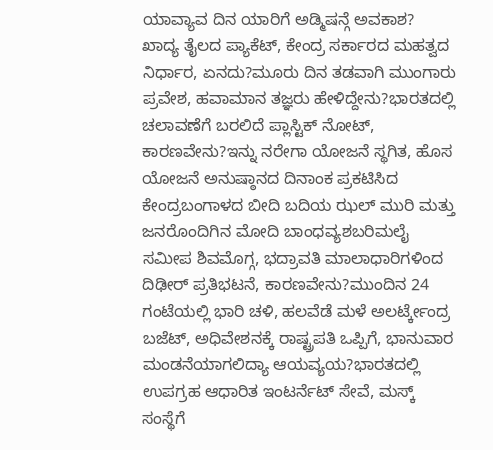ಯಾವ್ಯಾವ ದಿನ ಯಾರಿಗೆ ಅಡ್ಮಿಷನ್ಗೆ ಅವಕಾಶ?
ಖಾದ್ಯ ತೈಲದ ಪ್ಯಾಕೆಟ್, ಕೇಂದ್ರ ಸರ್ಕಾರದ ಮಹತ್ವದ ನಿರ್ಧಾರ, ಏನದು?ಮೂರು ದಿನ ತಡವಾಗಿ ಮುಂಗಾರು ಪ್ರವೇಶ, ಹವಾಮಾನ ತಜ್ಞರು ಹೇಳಿದ್ದೇನು?ಭಾರತದಲ್ಲಿ ಚಲಾವಣೆಗೆ ಬರಲಿದೆ ಪ್ಲಾಸ್ಟಿಕ್ ನೋಟ್, ಕಾರಣವೇನು?ಇನ್ನು ನರೇಗಾ ಯೋಜನೆ ಸ್ಥಗಿತ, ಹೊಸ ಯೋಜನೆ ಅನುಷ್ಠಾನದ ದಿನಾಂಕ ಪ್ರಕಟಿಸಿದ ಕೇಂದ್ರಬಂಗಾಳದ ಬೀದಿ ಬದಿಯ ಝಲ್ ಮುರಿ ಮತ್ತು ಜನರೊಂದಿಗಿನ ಮೋದಿ ಬಾಂಧವ್ಯಶಬರಿಮಲೈ ಸಮೀಪ ಶಿವಮೊಗ್ಗ, ಭದ್ರಾವತಿ ಮಾಲಾಧಾರಿಗಳಿಂದ ದಿಢೀರ್ ಪ್ರತಿಭಟನೆ, ಕಾರಣವೇನು?ಮುಂದಿನ 24 ಗಂಟೆಯಲ್ಲಿ ಭಾರಿ ಚಳಿ, ಹಲವೆಡೆ ಮಳೆ ಅಲರ್ಟ್ಕೇಂದ್ರ ಬಜೆಟ್, ಅಧಿವೇಶನಕ್ಕೆ ರಾಷ್ಟ್ರಪತಿ ಒಪ್ಪಿಗೆ, ಭಾನುವಾರ ಮಂಡನೆಯಾಗಲಿದ್ಯಾ ಆಯವ್ಯಯ?ಭಾರತದಲ್ಲಿ ಉಪಗ್ರಹ ಆಧಾರಿತ ಇಂಟರ್ನೆಟ್ ಸೇವೆ, ಮಸ್ಕ್ ಸಂಸ್ಥೆಗೆ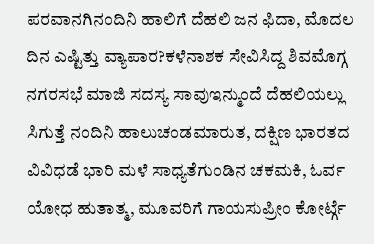ಪರವಾನಗಿನಂದಿನಿ ಹಾಲಿಗೆ ದೆಹಲಿ ಜನ ಫಿದಾ, ಮೊದಲ ದಿನ ಎಷ್ಟಿತ್ತು ವ್ಯಾಪಾರ?ಕಳೆನಾಶಕ ಸೇವಿಸಿದ್ದ ಶಿವಮೊಗ್ಗ ನಗರಸಭೆ ಮಾಜಿ ಸದಸ್ಯ ಸಾವುಇನ್ಮುಂದೆ ದೆಹಲಿಯಲ್ಲು ಸಿಗುತ್ತೆ ನಂದಿನಿ ಹಾಲುಚಂಡಮಾರುತ, ದಕ್ಷಿಣ ಭಾರತದ ವಿವಿಧಡೆ ಭಾರಿ ಮಳೆ ಸಾಧ್ಯತೆಗುಂಡಿನ ಚಕಮಕಿ, ಓರ್ವ ಯೋಧ ಹುತಾತ್ಮ, ಮೂವರಿಗೆ ಗಾಯಸುಪ್ರೀಂ ಕೋರ್ಟ್ಗೆ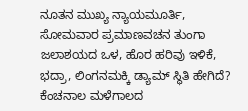ನೂತನ ಮುಖ್ಯ ನ್ಯಾಯಮೂರ್ತಿ, ಸೋಮವಾರ ಪ್ರಮಾಣವಚನ ತುಂಗಾ ಜಲಾಶಯದ ಒಳ, ಹೊರ ಹರಿವು ಇಳಿಕೆ, ಭದ್ರಾ, ಲಿಂಗನಮಕ್ಕಿ ಡ್ಯಾಮ್ ಸ್ಥಿತಿ ಹೇಗಿದೆ? ಕೆಂಚನಾಲ ಮಳೆಗಾಲದ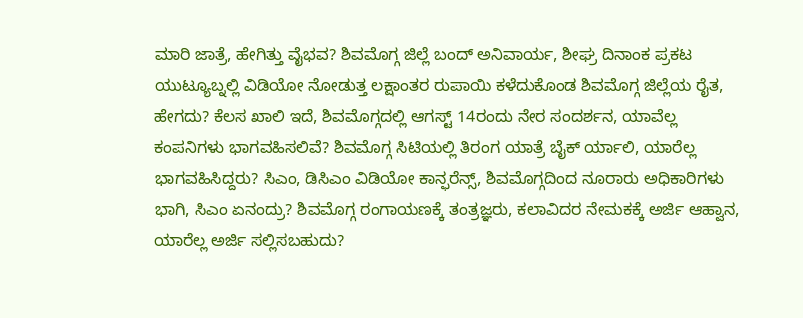ಮಾರಿ ಜಾತ್ರೆ, ಹೇಗಿತ್ತು ವೈಭವ? ಶಿವಮೊಗ್ಗ ಜಿಲ್ಲೆ ಬಂದ್ ಅನಿವಾರ್ಯ, ಶೀಘ್ರ ದಿನಾಂಕ ಪ್ರಕಟ ಯುಟ್ಯೂಬ್ನಲ್ಲಿ ವಿಡಿಯೋ ನೋಡುತ್ತ ಲಕ್ಷಾಂತರ ರುಪಾಯಿ ಕಳೆದುಕೊಂಡ ಶಿವಮೊಗ್ಗ ಜಿಲ್ಲೆಯ ರೈತ, ಹೇಗದು? ಕೆಲಸ ಖಾಲಿ ಇದೆ, ಶಿವಮೊಗ್ಗದಲ್ಲಿ ಆಗಸ್ಟ್ 14ರಂದು ನೇರ ಸಂದರ್ಶನ, ಯಾವೆಲ್ಲ ಕಂಪನಿಗಳು ಭಾಗವಹಿಸಲಿವೆ? ಶಿವಮೊಗ್ಗ ಸಿಟಿಯಲ್ಲಿ ತಿರಂಗ ಯಾತ್ರೆ ಬೈಕ್ ರ್ಯಾಲಿ, ಯಾರೆಲ್ಲ ಭಾಗವಹಿಸಿದ್ದರು? ಸಿಎಂ, ಡಿಸಿಎಂ ವಿಡಿಯೋ ಕಾನ್ಫರೆನ್ಸ್, ಶಿವಮೊಗ್ಗದಿಂದ ನೂರಾರು ಅಧಿಕಾರಿಗಳು ಭಾಗಿ, ಸಿಎಂ ಏನಂದ್ರು? ಶಿವಮೊಗ್ಗ ರಂಗಾಯಣಕ್ಕೆ ತಂತ್ರಜ್ಞರು, ಕಲಾವಿದರ ನೇಮಕಕ್ಕೆ ಅರ್ಜಿ ಆಹ್ವಾನ, ಯಾರೆಲ್ಲ ಅರ್ಜಿ ಸಲ್ಲಿಸಬಹುದು?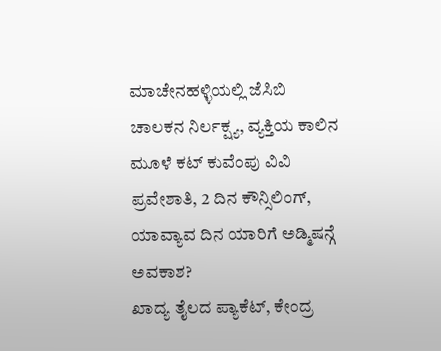ಮಾಚೇನಹಳ್ಳಿಯಲ್ಲಿ ಜೆಸಿಬಿ ಚಾಲಕನ ನಿರ್ಲಕ್ಷ್ಯ, ವ್ಯಕ್ತಿಯ ಕಾಲಿನ ಮೂಳೆ ಕಟ್ ಕುವೆಂಪು ವಿವಿ ಪ್ರವೇಶಾತಿ, 2 ದಿನ ಕೌನ್ಸಿಲಿಂಗ್, ಯಾವ್ಯಾವ ದಿನ ಯಾರಿಗೆ ಅಡ್ಮಿಷನ್ಗೆ ಅವಕಾಶ?
ಖಾದ್ಯ ತೈಲದ ಪ್ಯಾಕೆಟ್, ಕೇಂದ್ರ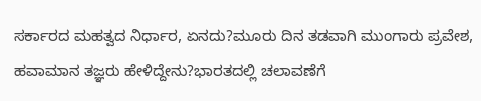ಸರ್ಕಾರದ ಮಹತ್ವದ ನಿರ್ಧಾರ, ಏನದು?ಮೂರು ದಿನ ತಡವಾಗಿ ಮುಂಗಾರು ಪ್ರವೇಶ, ಹವಾಮಾನ ತಜ್ಞರು ಹೇಳಿದ್ದೇನು?ಭಾರತದಲ್ಲಿ ಚಲಾವಣೆಗೆ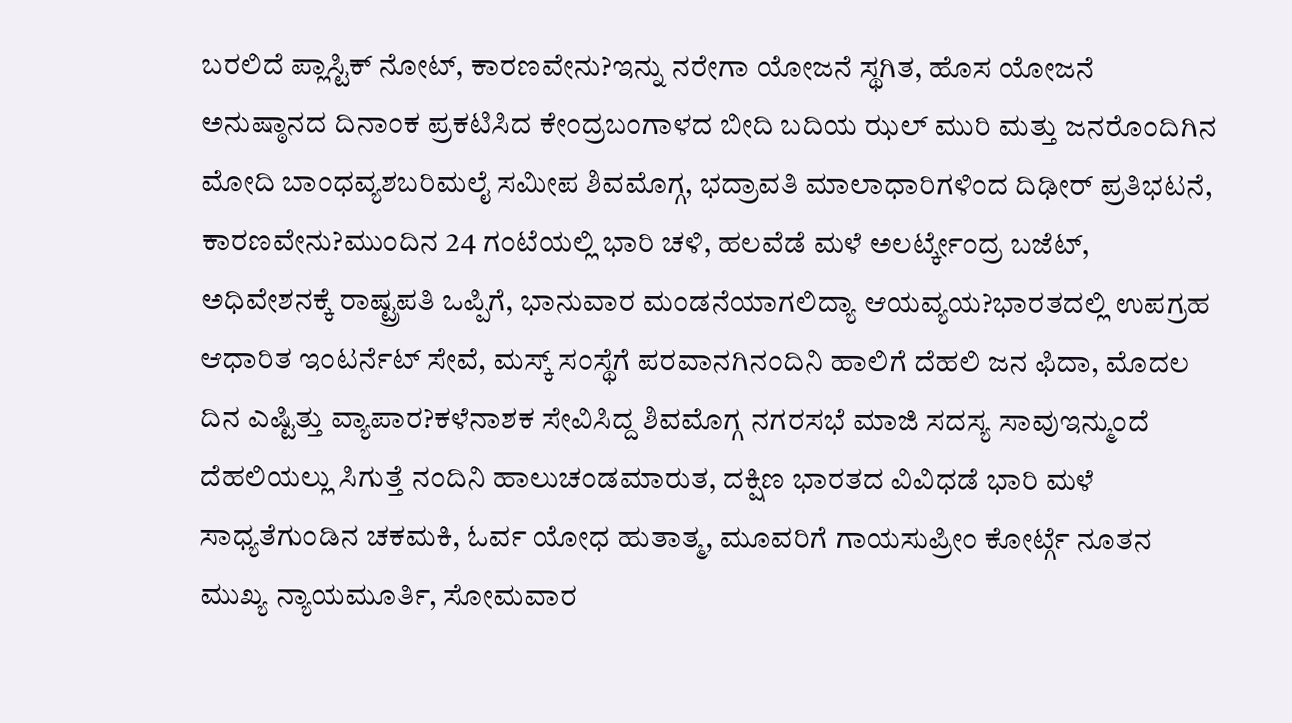ಬರಲಿದೆ ಪ್ಲಾಸ್ಟಿಕ್ ನೋಟ್, ಕಾರಣವೇನು?ಇನ್ನು ನರೇಗಾ ಯೋಜನೆ ಸ್ಥಗಿತ, ಹೊಸ ಯೋಜನೆ ಅನುಷ್ಠಾನದ ದಿನಾಂಕ ಪ್ರಕಟಿಸಿದ ಕೇಂದ್ರಬಂಗಾಳದ ಬೀದಿ ಬದಿಯ ಝಲ್ ಮುರಿ ಮತ್ತು ಜನರೊಂದಿಗಿನ ಮೋದಿ ಬಾಂಧವ್ಯಶಬರಿಮಲೈ ಸಮೀಪ ಶಿವಮೊಗ್ಗ, ಭದ್ರಾವತಿ ಮಾಲಾಧಾರಿಗಳಿಂದ ದಿಢೀರ್ ಪ್ರತಿಭಟನೆ, ಕಾರಣವೇನು?ಮುಂದಿನ 24 ಗಂಟೆಯಲ್ಲಿ ಭಾರಿ ಚಳಿ, ಹಲವೆಡೆ ಮಳೆ ಅಲರ್ಟ್ಕೇಂದ್ರ ಬಜೆಟ್, ಅಧಿವೇಶನಕ್ಕೆ ರಾಷ್ಟ್ರಪತಿ ಒಪ್ಪಿಗೆ, ಭಾನುವಾರ ಮಂಡನೆಯಾಗಲಿದ್ಯಾ ಆಯವ್ಯಯ?ಭಾರತದಲ್ಲಿ ಉಪಗ್ರಹ ಆಧಾರಿತ ಇಂಟರ್ನೆಟ್ ಸೇವೆ, ಮಸ್ಕ್ ಸಂಸ್ಥೆಗೆ ಪರವಾನಗಿನಂದಿನಿ ಹಾಲಿಗೆ ದೆಹಲಿ ಜನ ಫಿದಾ, ಮೊದಲ ದಿನ ಎಷ್ಟಿತ್ತು ವ್ಯಾಪಾರ?ಕಳೆನಾಶಕ ಸೇವಿಸಿದ್ದ ಶಿವಮೊಗ್ಗ ನಗರಸಭೆ ಮಾಜಿ ಸದಸ್ಯ ಸಾವುಇನ್ಮುಂದೆ ದೆಹಲಿಯಲ್ಲು ಸಿಗುತ್ತೆ ನಂದಿನಿ ಹಾಲುಚಂಡಮಾರುತ, ದಕ್ಷಿಣ ಭಾರತದ ವಿವಿಧಡೆ ಭಾರಿ ಮಳೆ ಸಾಧ್ಯತೆಗುಂಡಿನ ಚಕಮಕಿ, ಓರ್ವ ಯೋಧ ಹುತಾತ್ಮ, ಮೂವರಿಗೆ ಗಾಯಸುಪ್ರೀಂ ಕೋರ್ಟ್ಗೆ ನೂತನ ಮುಖ್ಯ ನ್ಯಾಯಮೂರ್ತಿ, ಸೋಮವಾರ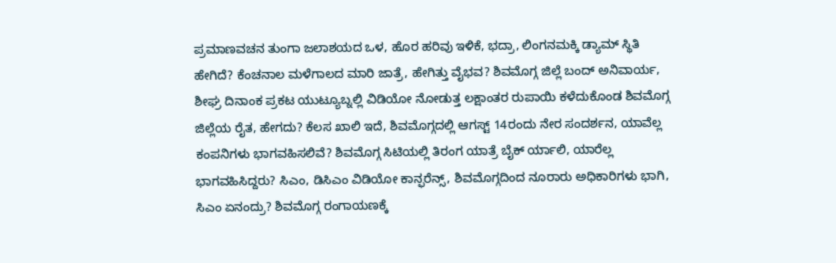ಪ್ರಮಾಣವಚನ ತುಂಗಾ ಜಲಾಶಯದ ಒಳ, ಹೊರ ಹರಿವು ಇಳಿಕೆ, ಭದ್ರಾ, ಲಿಂಗನಮಕ್ಕಿ ಡ್ಯಾಮ್ ಸ್ಥಿತಿ ಹೇಗಿದೆ? ಕೆಂಚನಾಲ ಮಳೆಗಾಲದ ಮಾರಿ ಜಾತ್ರೆ, ಹೇಗಿತ್ತು ವೈಭವ? ಶಿವಮೊಗ್ಗ ಜಿಲ್ಲೆ ಬಂದ್ ಅನಿವಾರ್ಯ, ಶೀಘ್ರ ದಿನಾಂಕ ಪ್ರಕಟ ಯುಟ್ಯೂಬ್ನಲ್ಲಿ ವಿಡಿಯೋ ನೋಡುತ್ತ ಲಕ್ಷಾಂತರ ರುಪಾಯಿ ಕಳೆದುಕೊಂಡ ಶಿವಮೊಗ್ಗ ಜಿಲ್ಲೆಯ ರೈತ, ಹೇಗದು? ಕೆಲಸ ಖಾಲಿ ಇದೆ, ಶಿವಮೊಗ್ಗದಲ್ಲಿ ಆಗಸ್ಟ್ 14ರಂದು ನೇರ ಸಂದರ್ಶನ, ಯಾವೆಲ್ಲ ಕಂಪನಿಗಳು ಭಾಗವಹಿಸಲಿವೆ? ಶಿವಮೊಗ್ಗ ಸಿಟಿಯಲ್ಲಿ ತಿರಂಗ ಯಾತ್ರೆ ಬೈಕ್ ರ್ಯಾಲಿ, ಯಾರೆಲ್ಲ ಭಾಗವಹಿಸಿದ್ದರು? ಸಿಎಂ, ಡಿಸಿಎಂ ವಿಡಿಯೋ ಕಾನ್ಫರೆನ್ಸ್, ಶಿವಮೊಗ್ಗದಿಂದ ನೂರಾರು ಅಧಿಕಾರಿಗಳು ಭಾಗಿ, ಸಿಎಂ ಏನಂದ್ರು? ಶಿವಮೊಗ್ಗ ರಂಗಾಯಣಕ್ಕೆ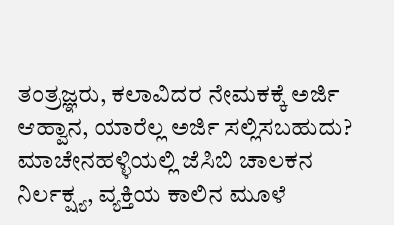ತಂತ್ರಜ್ಞರು, ಕಲಾವಿದರ ನೇಮಕಕ್ಕೆ ಅರ್ಜಿ ಆಹ್ವಾನ, ಯಾರೆಲ್ಲ ಅರ್ಜಿ ಸಲ್ಲಿಸಬಹುದು? ಮಾಚೇನಹಳ್ಳಿಯಲ್ಲಿ ಜೆಸಿಬಿ ಚಾಲಕನ ನಿರ್ಲಕ್ಷ್ಯ, ವ್ಯಕ್ತಿಯ ಕಾಲಿನ ಮೂಳೆ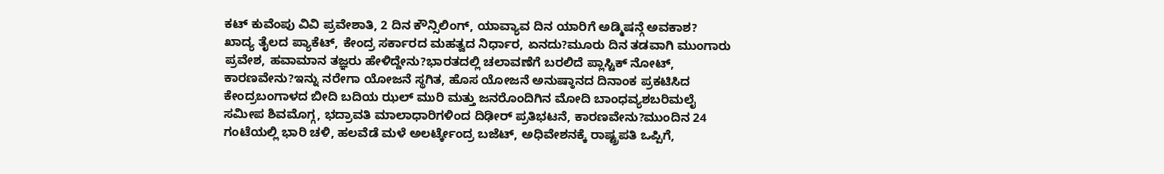ಕಟ್ ಕುವೆಂಪು ವಿವಿ ಪ್ರವೇಶಾತಿ, 2 ದಿನ ಕೌನ್ಸಿಲಿಂಗ್, ಯಾವ್ಯಾವ ದಿನ ಯಾರಿಗೆ ಅಡ್ಮಿಷನ್ಗೆ ಅವಕಾಶ?
ಖಾದ್ಯ ತೈಲದ ಪ್ಯಾಕೆಟ್, ಕೇಂದ್ರ ಸರ್ಕಾರದ ಮಹತ್ವದ ನಿರ್ಧಾರ, ಏನದು?ಮೂರು ದಿನ ತಡವಾಗಿ ಮುಂಗಾರು ಪ್ರವೇಶ, ಹವಾಮಾನ ತಜ್ಞರು ಹೇಳಿದ್ದೇನು?ಭಾರತದಲ್ಲಿ ಚಲಾವಣೆಗೆ ಬರಲಿದೆ ಪ್ಲಾಸ್ಟಿಕ್ ನೋಟ್, ಕಾರಣವೇನು?ಇನ್ನು ನರೇಗಾ ಯೋಜನೆ ಸ್ಥಗಿತ, ಹೊಸ ಯೋಜನೆ ಅನುಷ್ಠಾನದ ದಿನಾಂಕ ಪ್ರಕಟಿಸಿದ ಕೇಂದ್ರಬಂಗಾಳದ ಬೀದಿ ಬದಿಯ ಝಲ್ ಮುರಿ ಮತ್ತು ಜನರೊಂದಿಗಿನ ಮೋದಿ ಬಾಂಧವ್ಯಶಬರಿಮಲೈ ಸಮೀಪ ಶಿವಮೊಗ್ಗ, ಭದ್ರಾವತಿ ಮಾಲಾಧಾರಿಗಳಿಂದ ದಿಢೀರ್ ಪ್ರತಿಭಟನೆ, ಕಾರಣವೇನು?ಮುಂದಿನ 24 ಗಂಟೆಯಲ್ಲಿ ಭಾರಿ ಚಳಿ, ಹಲವೆಡೆ ಮಳೆ ಅಲರ್ಟ್ಕೇಂದ್ರ ಬಜೆಟ್, ಅಧಿವೇಶನಕ್ಕೆ ರಾಷ್ಟ್ರಪತಿ ಒಪ್ಪಿಗೆ,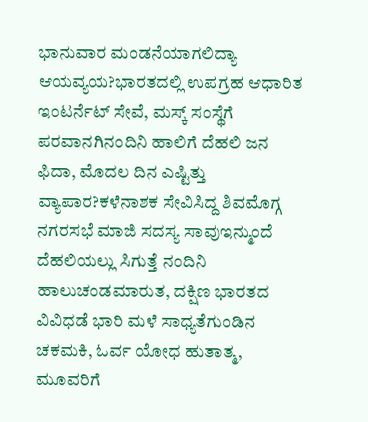ಭಾನುವಾರ ಮಂಡನೆಯಾಗಲಿದ್ಯಾ ಆಯವ್ಯಯ?ಭಾರತದಲ್ಲಿ ಉಪಗ್ರಹ ಆಧಾರಿತ ಇಂಟರ್ನೆಟ್ ಸೇವೆ, ಮಸ್ಕ್ ಸಂಸ್ಥೆಗೆ ಪರವಾನಗಿನಂದಿನಿ ಹಾಲಿಗೆ ದೆಹಲಿ ಜನ ಫಿದಾ, ಮೊದಲ ದಿನ ಎಷ್ಟಿತ್ತು ವ್ಯಾಪಾರ?ಕಳೆನಾಶಕ ಸೇವಿಸಿದ್ದ ಶಿವಮೊಗ್ಗ ನಗರಸಭೆ ಮಾಜಿ ಸದಸ್ಯ ಸಾವುಇನ್ಮುಂದೆ ದೆಹಲಿಯಲ್ಲು ಸಿಗುತ್ತೆ ನಂದಿನಿ ಹಾಲುಚಂಡಮಾರುತ, ದಕ್ಷಿಣ ಭಾರತದ ವಿವಿಧಡೆ ಭಾರಿ ಮಳೆ ಸಾಧ್ಯತೆಗುಂಡಿನ ಚಕಮಕಿ, ಓರ್ವ ಯೋಧ ಹುತಾತ್ಮ, ಮೂವರಿಗೆ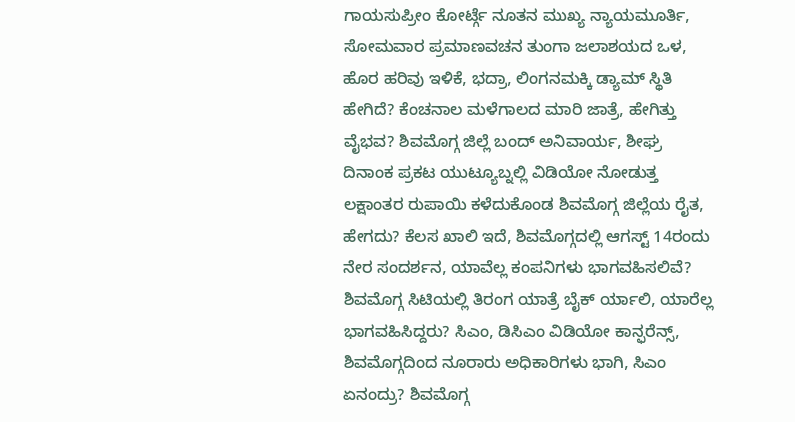ಗಾಯಸುಪ್ರೀಂ ಕೋರ್ಟ್ಗೆ ನೂತನ ಮುಖ್ಯ ನ್ಯಾಯಮೂರ್ತಿ, ಸೋಮವಾರ ಪ್ರಮಾಣವಚನ ತುಂಗಾ ಜಲಾಶಯದ ಒಳ, ಹೊರ ಹರಿವು ಇಳಿಕೆ, ಭದ್ರಾ, ಲಿಂಗನಮಕ್ಕಿ ಡ್ಯಾಮ್ ಸ್ಥಿತಿ ಹೇಗಿದೆ? ಕೆಂಚನಾಲ ಮಳೆಗಾಲದ ಮಾರಿ ಜಾತ್ರೆ, ಹೇಗಿತ್ತು ವೈಭವ? ಶಿವಮೊಗ್ಗ ಜಿಲ್ಲೆ ಬಂದ್ ಅನಿವಾರ್ಯ, ಶೀಘ್ರ ದಿನಾಂಕ ಪ್ರಕಟ ಯುಟ್ಯೂಬ್ನಲ್ಲಿ ವಿಡಿಯೋ ನೋಡುತ್ತ ಲಕ್ಷಾಂತರ ರುಪಾಯಿ ಕಳೆದುಕೊಂಡ ಶಿವಮೊಗ್ಗ ಜಿಲ್ಲೆಯ ರೈತ, ಹೇಗದು? ಕೆಲಸ ಖಾಲಿ ಇದೆ, ಶಿವಮೊಗ್ಗದಲ್ಲಿ ಆಗಸ್ಟ್ 14ರಂದು ನೇರ ಸಂದರ್ಶನ, ಯಾವೆಲ್ಲ ಕಂಪನಿಗಳು ಭಾಗವಹಿಸಲಿವೆ? ಶಿವಮೊಗ್ಗ ಸಿಟಿಯಲ್ಲಿ ತಿರಂಗ ಯಾತ್ರೆ ಬೈಕ್ ರ್ಯಾಲಿ, ಯಾರೆಲ್ಲ ಭಾಗವಹಿಸಿದ್ದರು? ಸಿಎಂ, ಡಿಸಿಎಂ ವಿಡಿಯೋ ಕಾನ್ಫರೆನ್ಸ್, ಶಿವಮೊಗ್ಗದಿಂದ ನೂರಾರು ಅಧಿಕಾರಿಗಳು ಭಾಗಿ, ಸಿಎಂ ಏನಂದ್ರು? ಶಿವಮೊಗ್ಗ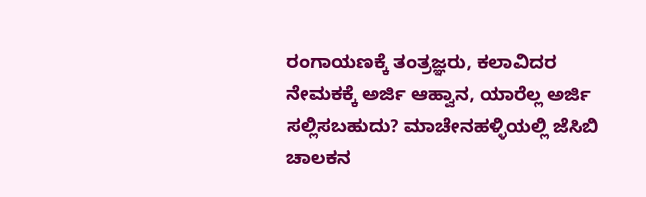ರಂಗಾಯಣಕ್ಕೆ ತಂತ್ರಜ್ಞರು, ಕಲಾವಿದರ ನೇಮಕಕ್ಕೆ ಅರ್ಜಿ ಆಹ್ವಾನ, ಯಾರೆಲ್ಲ ಅರ್ಜಿ ಸಲ್ಲಿಸಬಹುದು? ಮಾಚೇನಹಳ್ಳಿಯಲ್ಲಿ ಜೆಸಿಬಿ ಚಾಲಕನ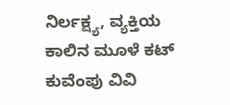ನಿರ್ಲಕ್ಷ್ಯ, ವ್ಯಕ್ತಿಯ ಕಾಲಿನ ಮೂಳೆ ಕಟ್ ಕುವೆಂಪು ವಿವಿ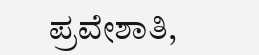ಪ್ರವೇಶಾತಿ,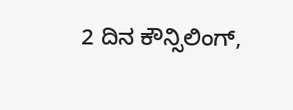2 ದಿನ ಕೌನ್ಸಿಲಿಂಗ್,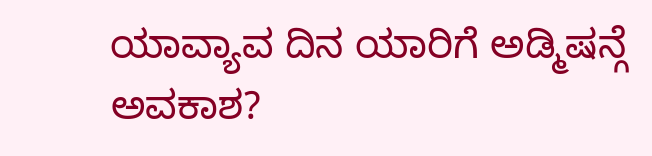ಯಾವ್ಯಾವ ದಿನ ಯಾರಿಗೆ ಅಡ್ಮಿಷನ್ಗೆ ಅವಕಾಶ?